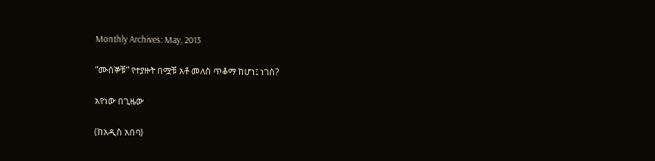Monthly Archives: May, 2013

“ሙሰኞቹ” የተያዙት በሟቹ አቶ መለስ ጥቆማ ከሆነ፤ ነገስ?

አየነው በጊዜው

(ከአዲስ አበባ)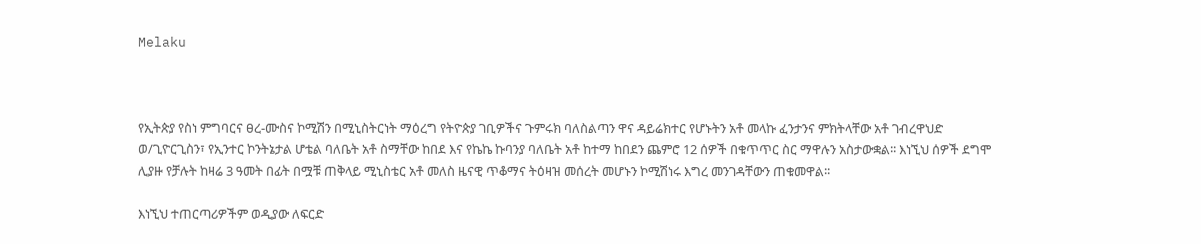Melaku



የኢትጵያ የስነ ምግባርና ፀረ-ሙስና ኮሚሽን በሚኒስትርነት ማዕረግ የትዮጵያ ገቢዎችና ጉምሩክ ባለስልጣን ዋና ዳይሬክተር የሆኑትን አቶ መላኩ ፈንታንና ምክትላቸው አቶ ገብረዋህድ ወ/ጊዮርጊስን፣ የኢንተር ኮንትኔታል ሆቴል ባለቤት አቶ ስማቸው ከበደ እና የኬኬ ኩባንያ ባለቤት አቶ ከተማ ከበደን ጨምሮ 12 ሰዎች በቁጥጥር ስር ማዋሉን አስታውቋል፡፡ እነኚህ ሰዎች ደግሞ ሊያዙ የቻሉት ከዛሬ 3 ዓመት በፊት በሟቹ ጠቅላይ ሚኒስቴር አቶ መለስ ዜናዊ ጥቆማና ትዕዛዝ መሰረት መሆኑን ኮሚሽነሩ እግረ መንገዳቸውን ጠቁመዋል፡፡

እነኚህ ተጠርጣሪዎችም ወዲያው ለፍርድ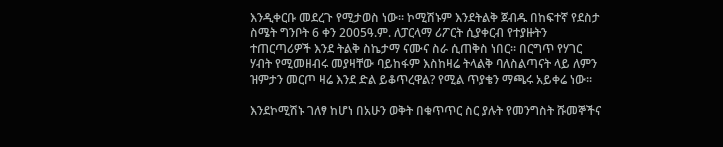እንዲቀርቡ መደረጉ የሚታወስ ነው፡፡ ኮሚሽኑም እንደትልቅ ጀብዱ በከፍተኛ የደስታ ስሜት ግንቦት 6 ቀን 2005ዓ.ም. ለፓርላማ ሪፖርት ሲያቀርብ የተያዙትን ተጠርጣሪዎች እንደ ትልቅ ስኬታማ ናሙና ስራ ሲጠቅስ ነበር፡፡ በርግጥ የሃገር ሃብት የሚመዘብሩ መያዛቸው ባይከፋም እስከዛሬ ትላልቅ ባለስልጣናት ላይ ለምን ዝምታን መርጦ ዛሬ እንደ ድል ይቆጥረዋል? የሚል ጥያቄን ማጫሩ አይቀሬ ነው፡፡

እንደኮሚሽኑ ገለፃ ከሆነ በአሁን ወቅት በቁጥጥር ስር ያሉት የመንግስት ሹመኞችና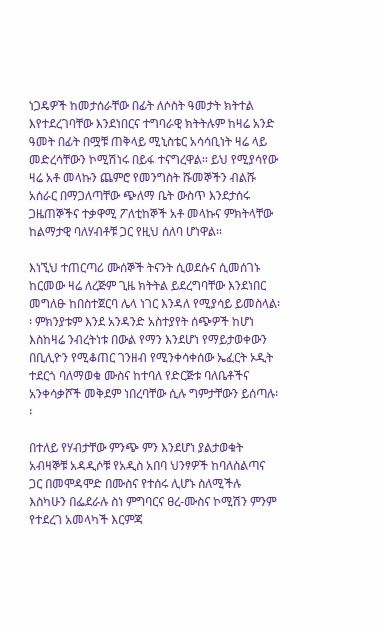ነጋዴዎች ከመታሰራቸው በፊት ለሶስት ዓመታት ክትተል እየተደረገባቸው እንደነበርና ተግባራዊ ክትትሉም ከዛሬ አንድ ዓመት በፊት በሟቹ ጠቅላይ ሚኒስቴር አሳሳቢነት ዛሬ ላይ መድረሳቸውን ኮሚሽነሩ በይፋ ተናግረዋል፡፡ ይህ የሚያሳየው ዛሬ አቶ መላኩን ጨምሮ የመንግስት ሹመኞችን ብልሹ አሰራር በማጋለጣቸው ጭለማ ቤት ውስጥ እንደታሰሩ ጋዜጠኞችና ተቃዋሚ ፖለቲከኞች አቶ መላኩና ምክትላቸው ከልማታዊ ባለሃብቶቹ ጋር የዚህ ሰለባ ሆነዋል፡፡

እነኚህ ተጠርጣሪ ሙሰኞች ትናንት ሲወደሱና ሲመሰገኑ ከርመው ዛሬ ለረጅም ጊዜ ክትትል ይደረግባቸው እንደነበር መግለፁ ከበስተጀርባ ሌላ ነገር እንዳለ የሚያሳይ ይመስላል፡፡ ምክንያቱም እንደ አንዳንድ አስተያየት ሰጭዎች ከሆነ እስከዛሬ ንብረትነቱ በውል የማን እንደሆነ የማይታወቀውን በቢሊዮን የሚቆጠር ገንዘብ የሚንቀሳቀሰው ኤፈርት ኦዲት ተደርጎ ባለማወቁ ሙስና ከተባለ የድርጅቱ ባለቤቶችና አንቀሳቃሾች መቅደም ነበረባቸው ሲሉ ግምታቸውን ይሰጣሉ፡፡

በተለይ የሃብታቸው ምንጭ ምን እንደሆነ ያልታወቁት አብዛኞቹ አዳዲሶቹ የአዲስ አበባ ህንፃዎች ከባለስልጣና ጋር በመሞዳሞድ በሙስና የተሰሩ ሊሆኑ ስለሚችሉ እስካሁን በፌደራሉ ስነ ምግባርና ፀረ-ሙስና ኮሚሽን ምንም የተደረገ አመላካች እርምጃ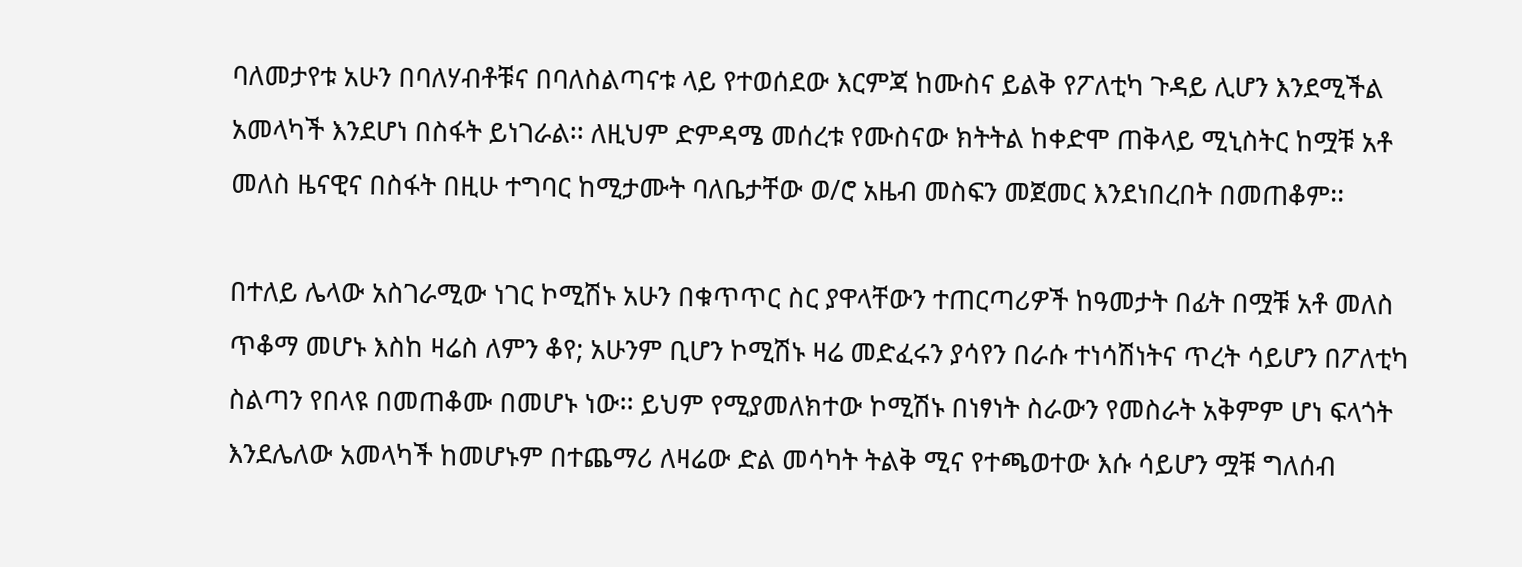ባለመታየቱ አሁን በባለሃብቶቹና በባለስልጣናቱ ላይ የተወሰደው እርምጃ ከሙስና ይልቅ የፖለቲካ ጉዳይ ሊሆን እንደሚችል አመላካች እንደሆነ በስፋት ይነገራል፡፡ ለዚህም ድምዳሜ መሰረቱ የሙስናው ክትትል ከቀድሞ ጠቅላይ ሚኒስትር ከሟቹ አቶ መለስ ዜናዊና በስፋት በዚሁ ተግባር ከሚታሙት ባለቤታቸው ወ/ሮ አዜብ መስፍን መጀመር እንደነበረበት በመጠቆም፡፡

በተለይ ሌላው አስገራሚው ነገር ኮሚሽኑ አሁን በቁጥጥር ስር ያዋላቸውን ተጠርጣሪዎች ከዓመታት በፊት በሟቹ አቶ መለስ ጥቆማ መሆኑ እስከ ዛሬስ ለምን ቆየ; አሁንም ቢሆን ኮሚሽኑ ዛሬ መድፈሩን ያሳየን በራሱ ተነሳሽነትና ጥረት ሳይሆን በፖለቲካ ስልጣን የበላዩ በመጠቆሙ በመሆኑ ነው፡፡ ይህም የሚያመለክተው ኮሚሽኑ በነፃነት ስራውን የመስራት አቅምም ሆነ ፍላጎት እንደሌለው አመላካች ከመሆኑም በተጨማሪ ለዛሬው ድል መሳካት ትልቅ ሚና የተጫወተው እሱ ሳይሆን ሟቹ ግለሰብ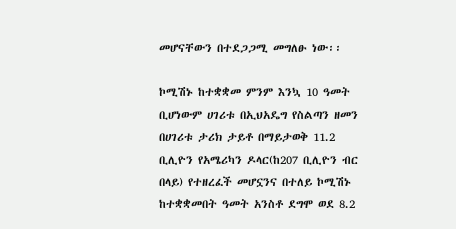መሆናቸውን በተደጋጋሚ መግለፁ ነው፡፡

ኮሚሽኑ ከተቋቋመ ምንም እንኳ 10 ዓመት ቢሆነውም ሀገሪቱ በኢህአዴግ የስልጣን ዘመን በሀገሪቱ ታሪክ ታይቶ በማይታወቅ 11.2 ቢሊዮን የአሜሪካን ዶላር(ከ207 ቢሊዮን ብር በላይ) የተዘረፈች መሆኗንና በተለይ ኮሚሽኑ ከተቋቋመበት ዓመት አንስቶ ደግሞ ወደ 8.2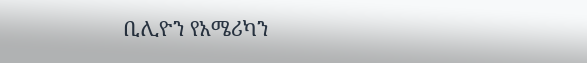ቢሊዮን የአሜሪካን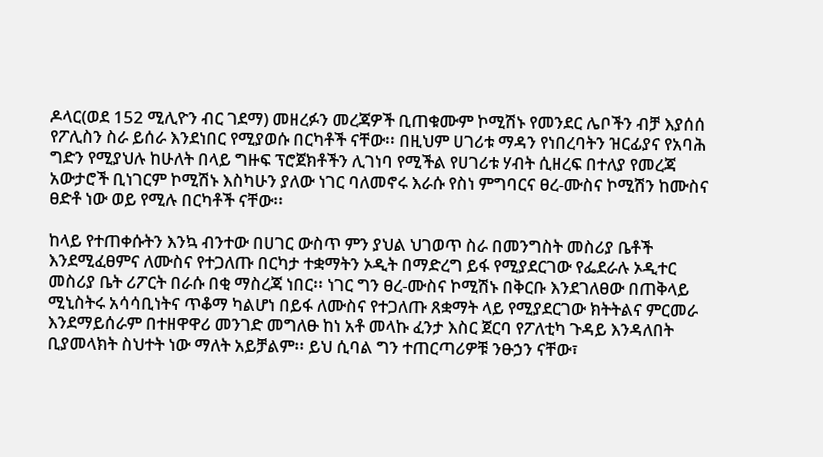ዶላር(ወደ 152 ሚሊዮን ብር ገደማ) መዘረፉን መረጃዎች ቢጠቁሙም ኮሚሽኑ የመንደር ሌቦችን ብቻ እያሰሰ የፖሊስን ስራ ይሰራ እንደነበር የሚያወሱ በርካቶች ናቸው፡፡ በዚህም ሀገሪቱ ማዳን የነበረባትን ዝርፊያና የአባሕ ግድን የሚያህሉ ከሁለት በላይ ግዙፍ ፕሮጀክቶችን ሊገነባ የሚችል የሀገሪቱ ሃብት ሲዘረፍ በተለያ የመረጃ አውታሮች ቢነገርም ኮሚሽኑ እስካሁን ያለው ነገር ባለመኖሩ እራሱ የስነ ምግባርና ፀረ-ሙስና ኮሚሽን ከሙስና ፀድቶ ነው ወይ የሚሉ በርካቶች ናቸው፡፡

ከላይ የተጠቀሱትን እንኳ ብንተው በሀገር ውስጥ ምን ያህል ህገወጥ ስራ በመንግስት መስሪያ ቤቶች እንደሚፈፀምና ለሙስና የተጋለጡ በርካታ ተቋማትን ኦዲት በማድረግ ይፋ የሚያደርገው የፌደራሉ ኦዲተር መስሪያ ቤት ሪፖርት በራሱ በቂ ማስረጃ ነበር፡፡ ነገር ግን ፀረ-ሙስና ኮሚሽኑ በቅርቡ እንደገለፀው በጠቅላይ ሚኒስትሩ አሳሳቢነትና ጥቆማ ካልሆነ በይፋ ለሙስና የተጋለጡ ጸቋማት ላይ የሚያደርገው ክትትልና ምርመራ እንደማይሰራም በተዘዋዋሪ መንገድ መግለፁ ከነ አቶ መላኩ ፈንታ እስር ጀርባ የፖለቲካ ጉዳይ እንዳለበት ቢያመላክት ስህተት ነው ማለት አይቻልም፡፡ ይህ ሲባል ግን ተጠርጣሪዎቹ ንፁኃን ናቸው፣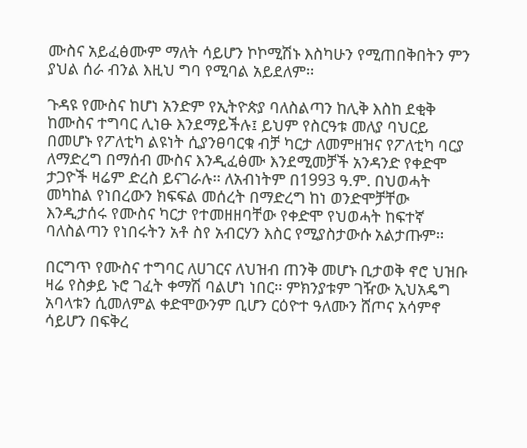ሙስና አይፈፅሙም ማለት ሳይሆን ኮኮሚሽኑ እስካሁን የሚጠበቅበትን ምን ያህል ሰራ ብንል እዚህ ግባ የሚባል አይደለም፡፡

ጉዳዩ የሙስና ከሆነ አንድም የኢትዮጵያ ባለስልጣን ከሊቅ እስከ ደቂቅ ከሙስና ተግባር ሊነፁ እንደማይችሉ፤ ይህም የስርዓቱ መለያ ባህርይ በመሆኑ የፖለቲካ ልዩነት ሲያንፀባርቁ ብቻ ካርታ ለመምዘዝና የፖለቲካ ባርያ ለማድረግ በማሰብ ሙስና እንዲፈፅሙ እንደሚመቻች አንዳንድ የቀድሞ ታጋዮች ዛሬም ድረስ ይናገራሉ፡፡ ለአብነትም በ1993 ዓ.ም. በህወሓት መካከል የነበረውን ክፍፍል መሰረት በማድረግ ከነ ወንድሞቻቸው እንዲታሰሩ የሙስና ካርታ የተመዘዘባቸው የቀድሞ የህወሓት ከፍተኛ ባለስልጣን የነበሩትን አቶ ስየ አብርሃን እስር የሚያስታውሱ አልታጡም፡፡

በርግጥ የሙስና ተግባር ለሀገርና ለህዝብ ጠንቅ መሆኑ ቢታወቅ ኖሮ ህዝቡ ዛሬ የስቃይ ኑሮ ገፈት ቀማሽ ባልሆነ ነበር፡፡ ምክንያቱም ገዥው ኢህአዴግ አባላቱን ሲመለምል ቀድሞውንም ቢሆን ርዕዮተ ዓለሙን ሸጦና አሳምኖ ሳይሆን በፍቅረ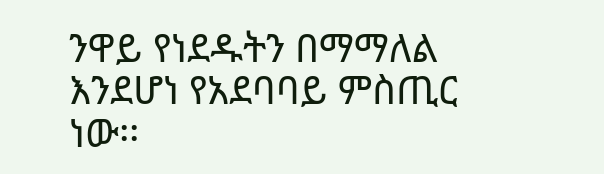ንዋይ የነደዱትን በማማለል እንደሆነ የአደባባይ ምስጢር ነው፡፡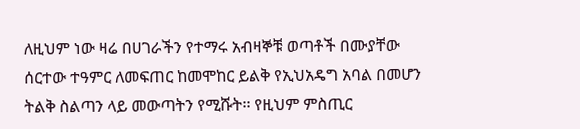ለዚህም ነው ዛሬ በሀገራችን የተማሩ አብዛኞቹ ወጣቶች በሙያቸው ሰርተው ተዓምር ለመፍጠር ከመሞከር ይልቅ የኢህአዴግ አባል በመሆን ትልቅ ስልጣን ላይ መውጣትን የሚሹት፡፡ የዚህም ምስጢር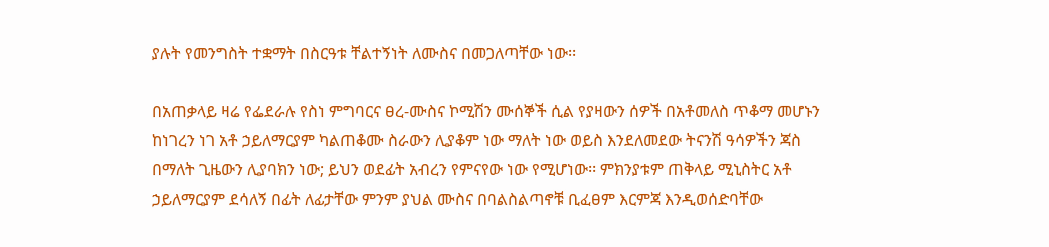ያሉት የመንግስት ተቋማት በስርዓቱ ቸልተኝነት ለሙስና በመጋለጣቸው ነው፡፡

በአጠቃላይ ዛሬ የፌደራሉ የስነ ምግባርና ፀረ-ሙስና ኮሚሽን ሙሰኞች ሲል የያዛውን ሰዎች በአቶመለስ ጥቆማ መሆኑን ከነገረን ነገ አቶ ኃይለማርያም ካልጠቆሙ ስራውን ሊያቆም ነው ማለት ነው ወይስ እንደለመደው ትናንሽ ዓሳዎችን ጃስ በማለት ጊዜውን ሊያባክን ነው; ይህን ወደፊት አብረን የምናየው ነው የሚሆነው፡፡ ምክንያቱም ጠቅላይ ሚኒስትር አቶ ኃይለማርያም ደሳለኝ በፊት ለፊታቸው ምንም ያህል ሙስና በባልስልጣኖቹ ቢፈፀም እርምጃ እንዲወሰድባቸው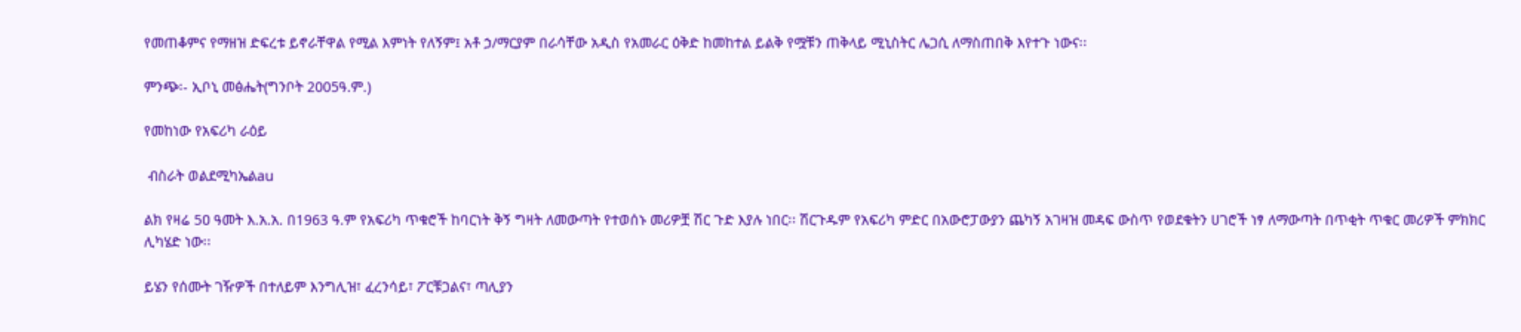የመጠቆምና የማዘዝ ድፍረቱ ይኖራቸዋል የሚል እምነት የለኝም፤ አቶ ኃ/ማርያም በራሳቸው አዲስ የአመራር ዕቅድ ከመከተል ይልቅ የሟቹን ጠቅላይ ሚኒስትር ሌጋሲ ለማስጠበቅ እየተጉ ነውና፡፡

ምንጭ፡- ኢቦኒ መፅሔት(ግንቦት 2005ዓ.ም.)

የመከነው የአፍሪካ ራዕይ

 ብስራት ወልደሚካኤልau

ልክ የዛሬ 5ዐ ዓመት እ.አ.አ. በ1963 ዓ.ም የአፍሪካ ጥቁሮች ከባርነት ቅኝ ግዛት ለመውጣት የተወሰኑ መሪዎቿ ሽር ጉድ እያሉ ነበር፡፡ ሽርጉዱም የአፍሪካ ምድር በአውሮፓውያን ጨካኝ አገዛዝ መዳፍ ውስጥ የወደቁትን ሀገሮች ነፃ ለማውጣት በጥቂት ጥቁር መሪዎች ምክክር ሊካሄድ ነው፡፡

ይሄን የሰሙት ገዥዎች በተለይም እንግሊዝ፣ ፈረንሳይ፣ ፖርቹጋልና፣ ጣሊያን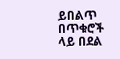ይበልጥ በጥቁሮች ላይ በደል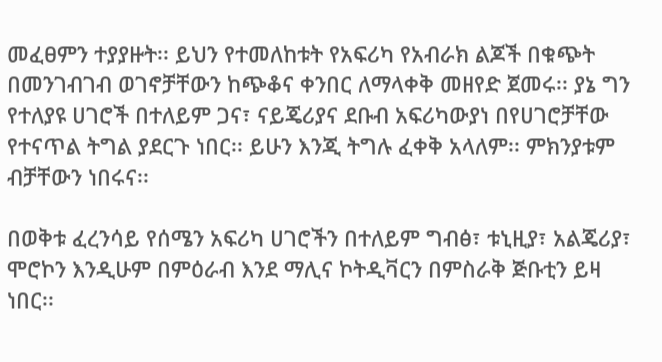መፈፀምን ተያያዙት፡፡ ይህን የተመለከቱት የአፍሪካ የአብራክ ልጆች በቁጭት በመንገብገብ ወገኖቻቸውን ከጭቆና ቀንበር ለማላቀቅ መዘየድ ጀመሩ፡፡ ያኔ ግን የተለያዩ ሀገሮች በተለይም ጋና፣ ናይጄሪያና ደቡብ አፍሪካውያነ በየሀገሮቻቸው የተናጥል ትግል ያደርጉ ነበር፡፡ ይሁን እንጂ ትግሉ ፈቀቅ አላለም፡፡ ምክንያቱም ብቻቸውን ነበሩና፡፡

በወቅቱ ፈረንሳይ የሰሜን አፍሪካ ሀገሮችን በተለይም ግብፅ፣ ቱኒዚያ፣ አልጄሪያ፣ ሞሮኮን እንዲሁም በምዕራብ እንደ ማሊና ኮትዲቫርን በምስራቅ ጅቡቲን ይዛ ነበር፡፡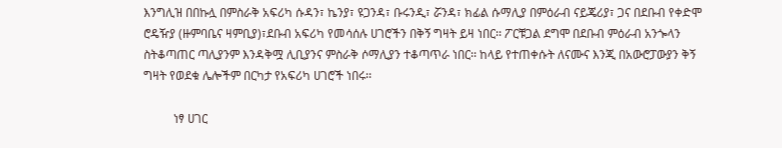እንግሊዝ በበኩሏ በምስራቅ አፍሪካ ሱዳን፣ ኬንያ፣ ዩጋንዳ፣ ቡሩንዲ፣ ሯንዳ፣ ክፊል ሱማሊያ በምዕራብ ናይጄሪያ፣ ጋና በደቡብ የቀድሞ ሮዴዥያ (ዙምባቤና ዛምቢያ)፣ደቡብ አፍሪካ የመሳሰሉ ሀገሮችን በቅኝ ግዛት ይዛ ነበር፡፡ ፖርቹጋል ደግሞ በደቡብ ምዕራብ አንጐላን ስትቆጣጠር ጣሊያንም እንዳቅሟ ሊቢያንና ምስራቅ ሶማሊያን ተቆጣጥራ ነበር፡፡ ከላይ የተጠቀሱት ለናሙና እንጂ በአውሮፓውያን ቅኝ ግዛት የወደቁ ሌሎችም በርካታ የአፍሪካ ሀገሮች ነበሩ፡፡

          ነፃ ሀገር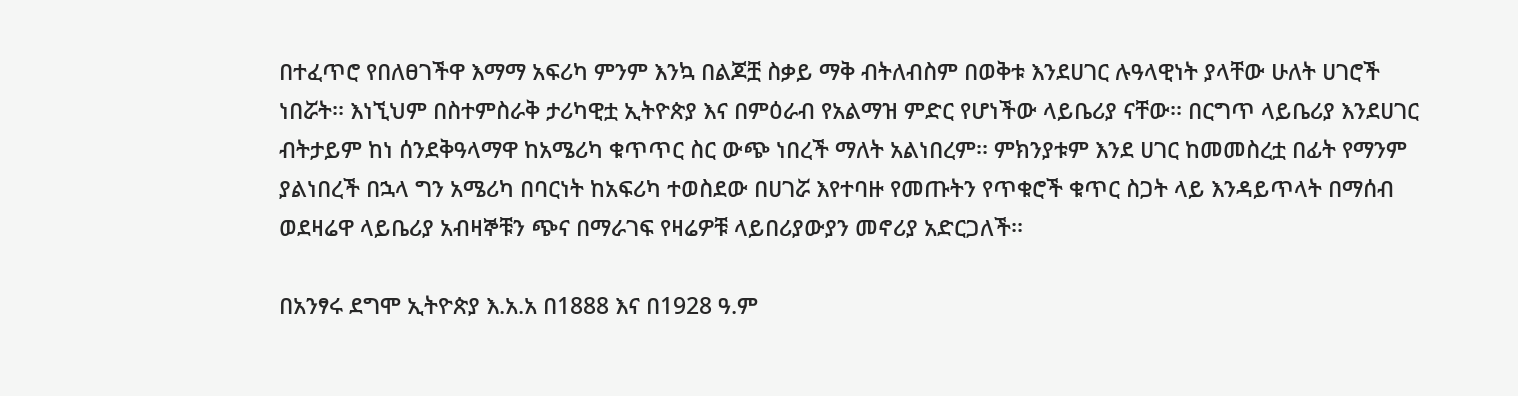በተፈጥሮ የበለፀገችዋ እማማ አፍሪካ ምንም እንኳ በልጆቿ ስቃይ ማቅ ብትለብስም በወቅቱ እንደሀገር ሉዓላዊነት ያላቸው ሁለት ሀገሮች ነበሯት፡፡ እነኚህም በስተምስራቅ ታሪካዊቷ ኢትዮጵያ እና በምዕራብ የአልማዝ ምድር የሆነችው ላይቤሪያ ናቸው፡፡ በርግጥ ላይቤሪያ እንደሀገር ብትታይም ከነ ሰንደቅዓላማዋ ከአሜሪካ ቁጥጥር ስር ውጭ ነበረች ማለት አልነበረም፡፡ ምክንያቱም እንደ ሀገር ከመመስረቷ በፊት የማንም ያልነበረች በኋላ ግን አሜሪካ በባርነት ከአፍሪካ ተወስደው በሀገሯ እየተባዙ የመጡትን የጥቁሮች ቁጥር ስጋት ላይ እንዳይጥላት በማሰብ ወደዛሬዋ ላይቤሪያ አብዛኞቹን ጭና በማራገፍ የዛሬዎቹ ላይበሪያውያን መኖሪያ አድርጋለች፡፡

በአንፃሩ ደግሞ ኢትዮጵያ እ.አ.አ በ1888 እና በ1928 ዓ.ም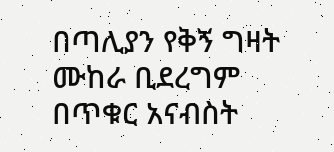በጣሊያን የቅኝ ግዛት ሙከራ ቢደረግም በጥቁር አናብስት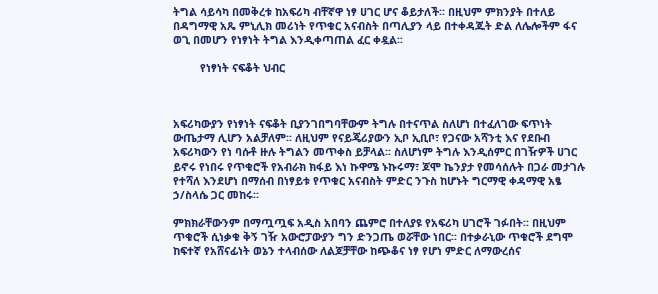ትግል ሳይሳካ በመቅረቱ ከአፍሪካ ብቸኛዋ ነፃ ሀገር ሆና ቆይታለች፡፡ በዚህም ምክንያት በተለይ በዳግማዊ አጼ ምኒሊክ መሪነት የጥቁር አናብስት በጣሊያን ላይ በተቀዳጁት ድል ለሌሎችም ፋና ወጊ በመሆን የነፃነት ትግል እንዲቀጣጠል ፈር ቀዷል፡፡

         የነፃነት ናፍቆት ህብር



አፍሪካውያን የነፃነት ናፍቆት ቢያንገበግባቸውም ትግሉ በተናጥል ስለሆነ በተፈለገው ፍጥነት ውጤታማ ሊሆን አልቻለም፡፡ ለዚህም የናይጄሪያውን ኢቦ ኢቢቦ፣ የጋናው አሻንቲ እና የደቡብ አፍሪካውን የነ ባሱቶ ዙሉ ትግልን መጥቀስ ይቻላል፡፡ ስለሆነም ትግሉ እንዲሰምር በገዥዎች ሀገር ይኖሩ የነበሩ የጥቁሮች የአብራክ ክፋይ እነ ኩዋሜ ኑኩሩማ፣ ጆሞ ኬንያታ የመሳሰሉት በጋራ መታገሉ የተሻለ እንደሆነ በማሰብ በነፃይቱ የጥቁር አናብስት ምድር ንጉስ ከሆኑት ግርማዊ ቀዳማዊ አፄ ኃ/ስላሴ ጋር መከሩ፡፡

ምክክራቸውንም በማጧጧፍ አዲስ አበባን ጨምሮ በተለያዩ የአፍሪካ ሀገሮች ገፉበት፡፡ በዚህም ጥቁሮች ሲነቃቁ ቅኝ ገዥ አውሮፓውያን ግን ድንጋጤ ወሯቸው ነበር፡፡ በተቃራኒው ጥቁሮች ደግሞ ከፍተኛ የአሸናፊነት ወኔን ተላብሰው ለልጆቻቸው ከጭቆና ነፃ የሆነ ምድር ለማውረሰና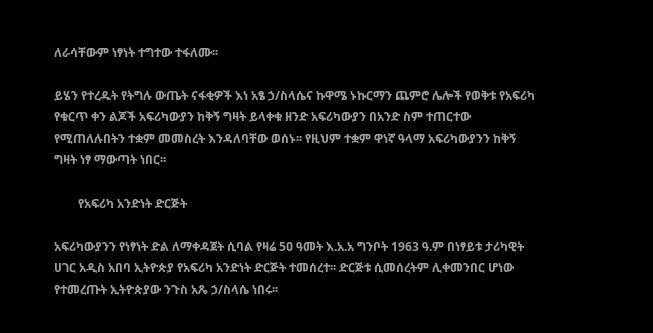ለራሳቸውም ነፃነት ተግተው ተፋለሙ፡፡

ይሄን የተረዱት የትግሉ ውጤት ናፋቂዎች እነ አፄ ኃ/ስላሴና ኩዋሜ ኑኩርማን ጨምሮ ሌሎች የወቅቱ የአፍሪካ የቁርጥ ቀን ልጆች አፍሪካውያን ከቅኝ ግዛት ይላቀቁ ዘንድ አፍሪካውያን በአንድ ስም ተጠርተው የሚጠለሉበትን ተቋም መመስረት እንዳለባቸው ወሰኑ፡፡ የዚህም ተቋም ዋነኛ ዓላማ አፍሪካውያንን ከቅኝ ግዛት ነፃ ማውጣት ነበር፡፡

        የአፍሪካ አንድነት ድርጅት

አፍሪካውያንን የነፃነት ድል ለማቀዳጀት ሲባል የዛሬ 5ዐ ዓመት እ.አ.አ ግንቦት 1963 ዓ.ም በነፃይቱ ታሪካዊት ሀገር አዲስ አበባ ኢትዮጵያ የአፍሪካ አንድነት ድርጅት ተመሰረተ፡፡ ድርጅቱ ሲመሰረትም ሊቀመንበር ሆነው የተመረጡት ኢትዮጵያው ንጉስ አጼ ኃ/ስላሴ ነበሩ፡፡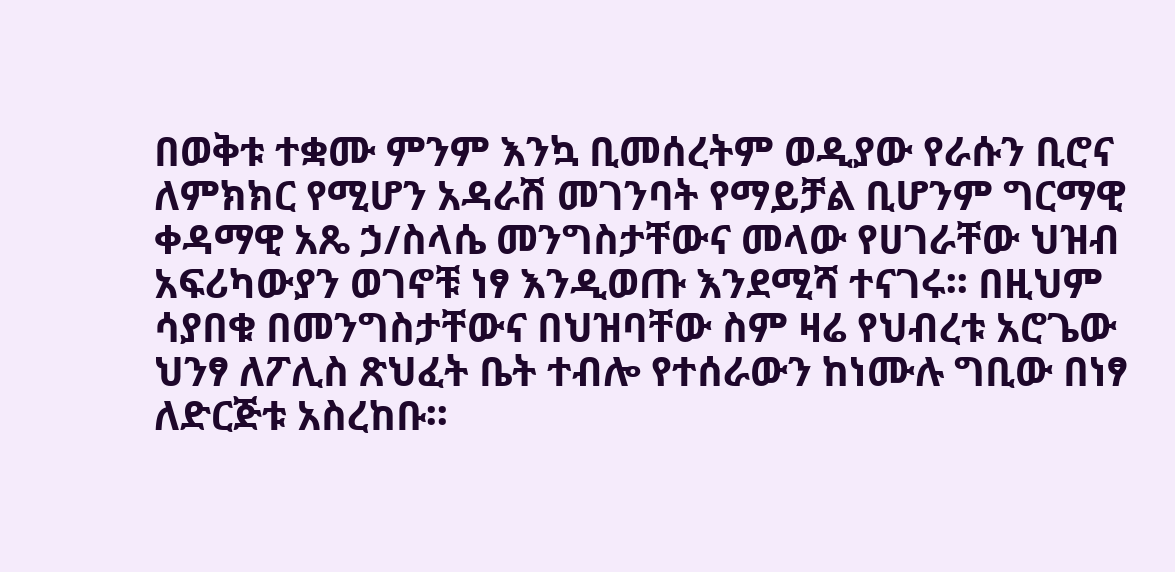በወቅቱ ተቋሙ ምንም እንኳ ቢመሰረትም ወዲያው የራሱን ቢሮና ለምክክር የሚሆን አዳራሽ መገንባት የማይቻል ቢሆንም ግርማዊ ቀዳማዊ አጼ ኃ/ስላሴ መንግስታቸውና መላው የሀገራቸው ህዝብ አፍሪካውያን ወገኖቹ ነፃ እንዲወጡ እንደሚሻ ተናገሩ፡፡ በዚህም ሳያበቁ በመንግስታቸውና በህዝባቸው ስም ዛሬ የህብረቱ አሮጌው ህንፃ ለፖሊስ ጽህፈት ቤት ተብሎ የተሰራውን ከነሙሉ ግቢው በነፃ ለድርጅቱ አስረከቡ፡፡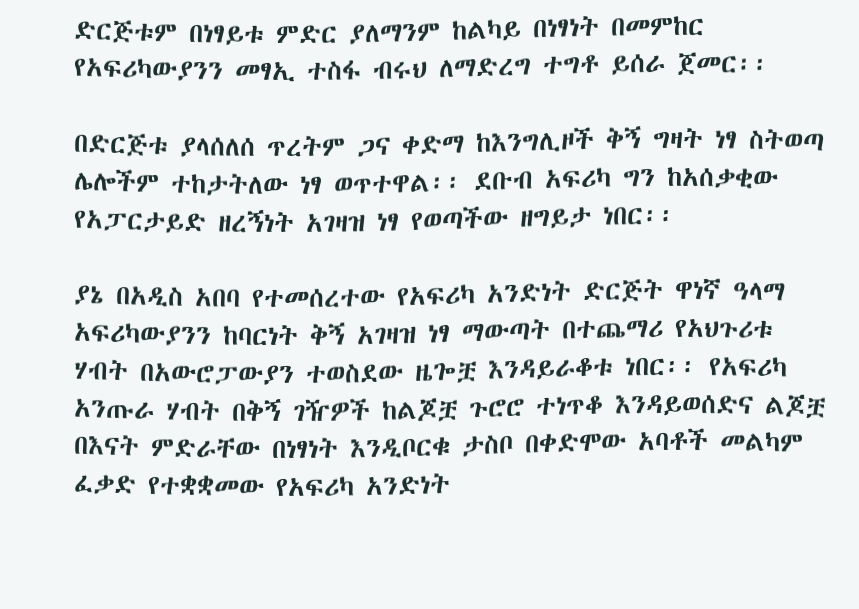ድርጅቱም በነፃይቱ ምድር ያለማንም ከልካይ በነፃነት በመምከር የአፍሪካውያንን መፃኢ ተስፋ ብሩህ ለማድረግ ተግቶ ይሰራ ጀመር፡፡

በድርጅቱ ያላሰለሰ ጥረትም ጋና ቀድማ ከእንግሊዞች ቅኝ ግዛት ነፃ ስትወጣ ሌሎችም ተከታትለው ነፃ ወጥተዋል፡፡ ደቡብ አፍሪካ ግን ከአሰቃቂው የአፓርታይድ ዘረኝነት አገዛዝ ነፃ የወጣችው ዘግይታ ነበር፡፡

ያኔ በአዲስ አበባ የተመሰረተው የአፍሪካ አንድነት ድርጅት ዋነኛ ዓላማ አፍሪካውያንን ከባርነት ቅኝ አገዛዝ ነፃ ማውጣት በተጨማሪ የአህጉሪቱ ሃብት በአውሮፓውያን ተወስደው ዜጐቿ እንዳይራቆቱ ነበር፡፡ የአፍሪካ አንጡራ ሃብት በቅኝ ገዥዎች ከልጆቿ ጉሮሮ ተነጥቆ እንዳይወሰድና ልጆቿ በእናት ምድራቸው በነፃነት እንዲቦርቁ ታስቦ በቀድሞው አባቶች መልካም ፈቃድ የተቋቋመው የአፍሪካ አንድነት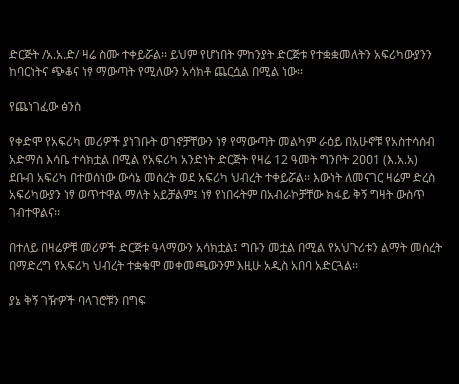ድርጅት /አ.አ.ድ/ ዛሬ ስሙ ተቀይሯል፡፡ ይህም የሆነበት ምከንያት ድርጅቱ የተቋቋመለትን አፍሪካውያንን ከባርነትና ጭቆና ነፃ ማውጣት የሚለውን አሳክቶ ጨርሷል በሚል ነው፡፡

የጨነገፈው ፅንስ

የቀድሞ የአፍሪካ መሪዎች ያነገቡት ወገኖቻቸውን ነፃ የማውጣት መልካም ራዕይ በአሁኖቹ የአስተሳሰብ አድማስ እሳቤ ተሳክቷል በሚል የአፍሪካ አንድነት ድርጅት የዛሬ 12 ዓመት ግንቦት 2ዐዐ1 (እ.አ.አ) ደቡብ አፍሪካ በተወሰነው ውሳኔ መሰረት ወደ አፍሪካ ህብረት ተቀይሯል፡፡ እውነት ለመናገር ዛሬም ድረስ አፍሪካውያን ነፃ ወጥተዋል ማለት አይቻልም፤ ነፃ የነበሩትም በአብራኮቻቸው ክፋይ ቅኝ ግዛት ውስጥ ገብተዋልና፡፡

በተለይ በዛሬዎቹ መሪዎች ድርጅቱ ዓላማውን አሳክቷል፤ ግቡን መቷል በሚል የአህጉሪቱን ልማት መሰረት በማድረግ የአፍሪካ ህብረት ተቋቁሞ መቀመጫውንም እዚሁ አዲስ አበባ አድርጓል፡፡

ያኔ ቅኝ ገዥዎች ባላገሮቹን በግፍ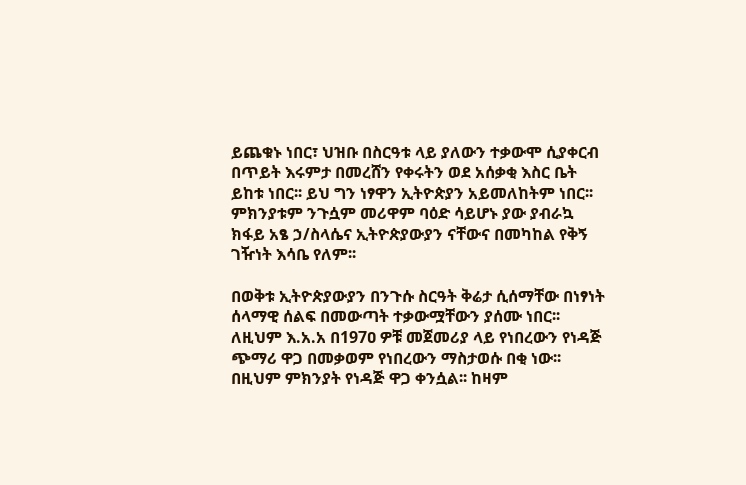ይጨቁኑ ነበር፣ ህዝቡ በስርዓቱ ላይ ያለውን ተቃውሞ ሲያቀርብ በጥይት እሩምታ በመረሸን የቀሩትን ወደ አሰቃቂ እስር ቤት ይከቱ ነበር፡፡ ይህ ግን ነፃዋን ኢትዮጵያን አይመለከትም ነበር፡፡ ምክንያቱም ንጉሷም መሪዋም ባዕድ ሳይሆኑ ያው ያብራኳ ክፋይ አፄ ኃ/ስላሴና ኢትዮጵያውያን ናቸውና በመካከል የቅኝ ገዥነት እሳቤ የለም፡፡

በወቅቱ ኢትዮጵያውያን በንጉሱ ስርዓት ቅሬታ ሲሰማቸው በነፃነት ሰላማዊ ሰልፍ በመውጣት ተቃውሟቸውን ያሰሙ ነበር፡፡ ለዚህም እ.አ.አ በ197ዐ ዎቹ መጀመሪያ ላይ የነበረውን የነዳጅ ጭማሪ ዋጋ በመቃወም የነበረውን ማስታወሱ በቂ ነው፡፡ በዚህም ምክንያት የነዳጅ ዋጋ ቀንሷል፡፡ ከዛም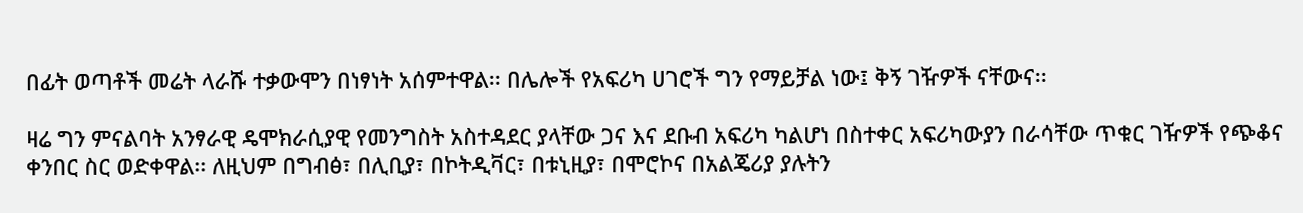በፊት ወጣቶች መሬት ላራሹ ተቃውሞን በነፃነት አሰምተዋል፡፡ በሌሎች የአፍሪካ ሀገሮች ግን የማይቻል ነው፤ ቅኝ ገዥዎች ናቸውና፡፡

ዛሬ ግን ምናልባት አንፃራዊ ዴሞክራሲያዊ የመንግስት አስተዳደር ያላቸው ጋና እና ደቡብ አፍሪካ ካልሆነ በስተቀር አፍሪካውያን በራሳቸው ጥቁር ገዥዎች የጭቆና ቀንበር ስር ወድቀዋል፡፡ ለዚህም በግብፅ፣ በሊቢያ፣ በኮትዲቫር፣ በቱኒዚያ፣ በሞሮኮና በአልጄሪያ ያሉትን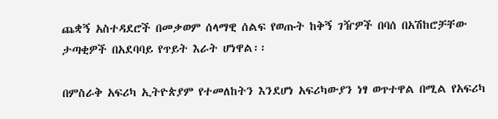ጨቋኝ አስተዳደሮች በመቃወም ሰላማዊ ሰልፍ የወጡት ከቅኝ ገዥዎች በባሰ በአሽከሮቻቸው ታጣቂዎች በአደባባይ የጥይት እራት ሆነዋል፡፡

በምስራቅ አፍሪካ ኢትዮጵያም የተመለከትን እንደሆነ አፍሪካውያን ነፃ ወጥተዋል በሚል የአፍሪካ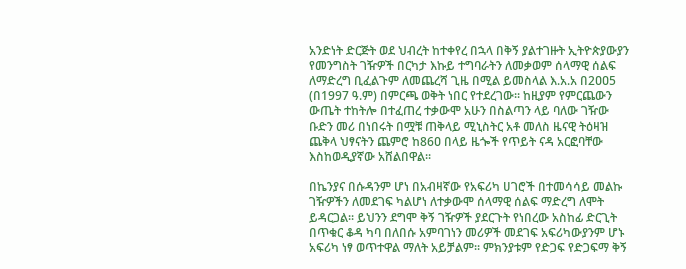አንድነት ድርጅት ወደ ህብረት ከተቀየረ በኋላ በቅኝ ያልተገዙት ኢትዮጵያውያን የመንግስት ገዥዎች በርካታ እኩይ ተግባራትን ለመቃወም ሰላማዊ ሰልፍ ለማድረግ ቢፈልጉም ለመጨረሻ ጊዜ በሚል ይመስላል እ.አ.አ በ2ዐዐ5 (በ1997 ዓ.ም) በምርጫ ወቅት ነበር የተደረገው፡፡ ከዚያም የምርጨውን ውጤት ተከትሎ በተፈጠረ ተቃውሞ አሁን በስልጣን ላይ ባለው ገዥው ቡድን መሪ በነበሩት በሟቹ ጠቅላይ ሚኒስትር አቶ መለስ ዜናዊ ትዕዛዝ ጨቅላ ህፃናትን ጨምሮ ከ86ዐ በላይ ዜጐች የጥይት ናዳ አርፎባቸው እስከወዲያኛው አሸልበዋል፡፡

በኬንያና በሱዳንም ሆነ በአብዛኛው የአፍሪካ ሀገሮች በተመሳሳይ መልኩ ገዥዎችን ለመደገፍ ካልሆነ ለተቃውሞ ሰላማዊ ሰልፍ ማድረግ ለሞት ይዳርጋል፡፡ ይህንን ደግሞ ቅኝ ገዥዎች ያደርጉት የነበረው አስከፊ ድርጊት በጥቁር ቆዳ ካባ በለበሱ አምባገነን መሪዎች መደገፍ አፍሪካውያንም ሆኑ አፍሪካ ነፃ ወጥተዋል ማለት አይቻልም፡፡ ምክንያቱም የድጋፍ የድጋፍማ ቅኝ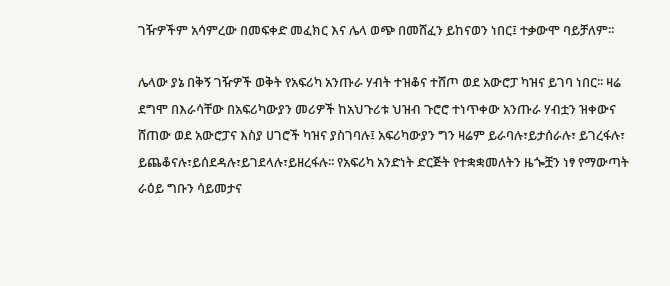ገዥዎችም አሳምረው በመፍቀድ መፈክር እና ሌላ ወጭ በመሸፈን ይከናወን ነበር፤ ተቃውሞ ባይቻለም፡፡

ሌላው ያኔ በቅኝ ገዥዎች ወቅት የአፍሪካ አንጡራ ሃብት ተዝቆና ተሸጦ ወደ አውሮፓ ካዝና ይገባ ነበር፡፡ ዛሬ ደግሞ በእራሳቸው በአፍሪካውያን መሪዎች ከአህጉሪቱ ህዝብ ጉሮሮ ተነጥቀው አንጡራ ሃብቷን ዝቀውና ሸጠው ወደ አውሮፓና እስያ ሀገሮች ካዝና ያስገባሉ፤ አፍሪካውያን ግን ዛሬም ይራባሉ፣ይታሰራሉ፣ ይገረፋሉ፣ ይጨቆናሉ፣ይሰደዳሉ፣ይገደላሉ፣ይዘረፋሉ፡፡ የአፍሪካ አንድነት ድርጅት የተቋቋመለትን ዜጐቿን ነፃ የማውጣት ራዕይ ግቡን ሳይመታና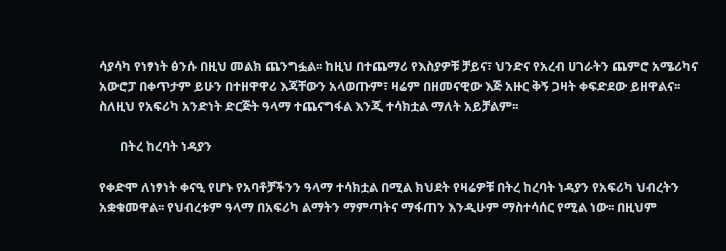ሳያሳካ የነፃነት ፅንሱ በዚህ መልክ ጨንግፏል፡፡ ከዚህ በተጨማሪ የእስያዎቹ ቻይና፣ ህንድና የአረብ ሀገራትን ጨምሮ አሜሪካና አውሮፓ በቀጥታም ይሁን በተዘዋዋሪ እጃቸውን አላወጡም፣ ዛሬም በዘመናዊው እጅ አዙር ቅኝ ጋዛት ቀፍድደው ይዘዋልና፡፡ ስለዚህ የአፍሪካ አንድነት ድርጅት ዓላማ ተጨናግፋል እንጂ ተሳክቷል ማለት አይቻልም፡፡

       በትረ ከረባት ነዳያን

የቀድሞ ለነፃነት ቀናዒ የሆኑ የአባቶቻችንን ዓላማ ተሳክቷል በሚል ክህደት የዛሬዎቹ በትረ ከረባት ነዳያን የአፍሪካ ህብረትን አቋቁመዋል፡፡ የህብረቱም ዓላማ በአፍሪካ ልማትን ማምጣትና ማፋጠን እንዲሁም ማስተሳሰር የሚል ነው፡፡ በዚህም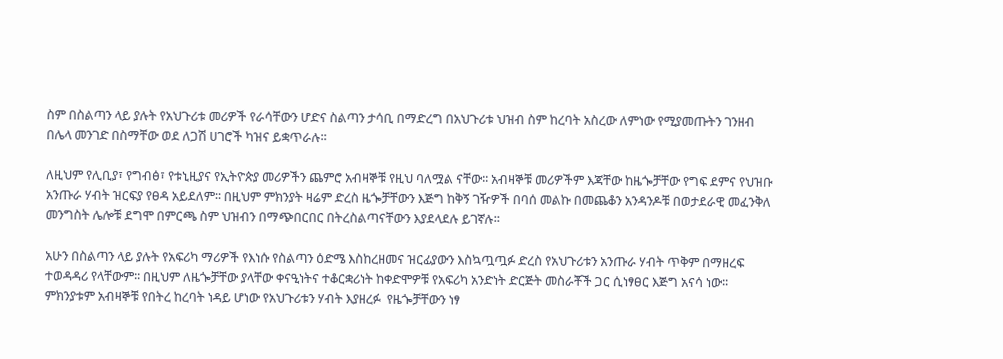ስም በስልጣን ላይ ያሉት የአህጉሪቱ መሪዎች የራሳቸውን ሆድና ስልጣን ታሳቢ በማድረግ በአህጉሪቱ ህዝብ ስም ከረባት አስረው ለምነው የሚያመጡትን ገንዘብ በሌላ መንገድ በስማቸው ወደ ለጋሽ ሀገሮች ካዝና ይቋጥራሉ፡፡

ለዚህም የሊቢያ፣ የግብፅ፣ የቱኒዚያና የኢትዮጵያ መሪዎችን ጨምሮ አብዛኞቹ የዚህ ባለሟል ናቸው፡፡ አብዛኞቹ መሪዎችም እጃቸው ከዜጐቻቸው የግፍ ደምና የህዝቡ አንጡራ ሃብት ዝርፍያ የፀዳ አይደለም፡፡ በዚህም ምክንያት ዛሬም ድረስ ዜጐቻቸውን እጅግ ከቅኝ ገዥዎች በባሰ መልኩ በመጨቆን አንዳንዶቹ በወታደራዊ መፈንቅለ መንግስት ሌሎቹ ደግሞ በምርጫ ስም ህዝብን በማጭበርበር በትረስልጣናቸውን እያደላደሉ ይገኛሉ፡፡

አሁን በስልጣን ላይ ያሉት የአፍሪካ ማሪዎች የእነሱ የስልጣን ዕድሜ እስከረዘመና ዝርፊያውን እስኳጧጧፉ ድረስ የአህጉሪቱን አንጡራ ሃብት ጥቅም በማዘረፍ ተወዳዳሪ የላቸውም፡፡ በዚህም ለዜጐቻቸው ያላቸው ቀናዒነትና ተቆርቋሪነት ከቀድሞዎቹ የአፍሪካ አንድነት ድርጅት መስራቾች ጋር ሲነፃፀር እጅግ አናሳ ነው፡፡ ምክንያቱም አብዛኞቹ የበትረ ከረባት ነዳይ ሆነው የአህጉሪቱን ሃብት እያዘረፉ  የዜጐቻቸውን ነፃ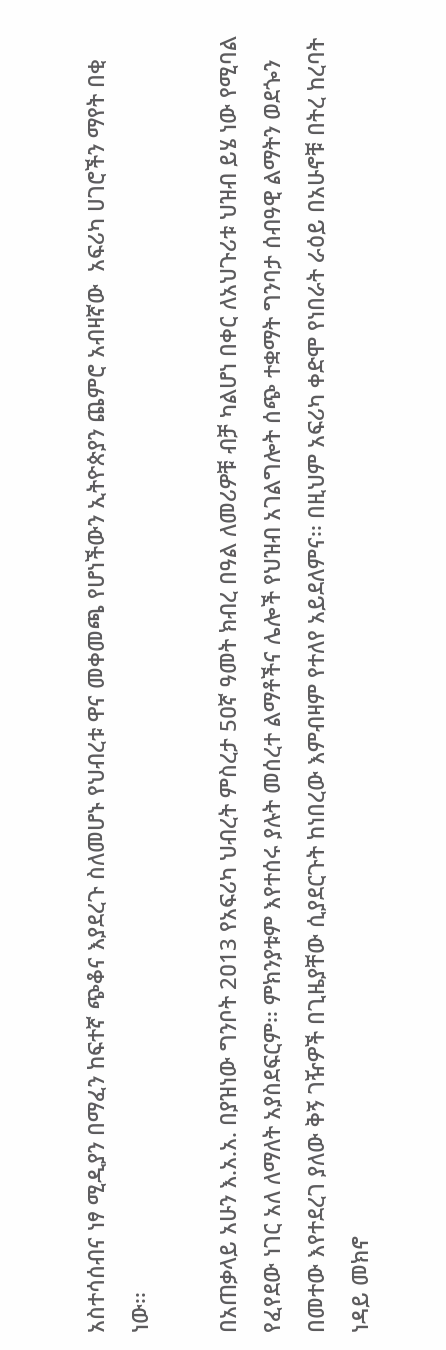አስተሳሰብና ነፃ ሚዲያን በማፈን ከፍተኛ ጭቆና እያደረጉ ስለመሆኑ የህብረቱ ዋና መቀመጫ የሆነችውን ኢትዮጵያን ጨምሮ አብዛኛው  አፍሪካ ሀገሮችን ማየት በቂ ነው፡፡

በአጠቃላይ አሁን እ.አ.አ. በያዝነው ግንቦት 2ዐ13 የአፍሪካ ህብረት ምስረታ 5ዐኛ ዓመት ክብረ በዓል ለመሪዎቹ ብቻ ካልሆነ በቀር ለአህጉሪቱ ህዝብ ይሄ ነው የሚባል የፈየደው ነገር አለ ለማለት አያስደፍርም፡፡ ምክንያቱም እየተሰሩ ያሉት መሰረተ ልማቶችና ሌሎች የህዝብ አገልግሎት ሰጭ ተቋማት ግንባታ ሰብዓዊ ልማትን ወደጐን በመተው እየተደረገ ያለው ቅኝ ገዥዎች በጊዜያቸው ሲያደርጉት ከነበረው እምብዛም የተለየ አይደለምና፡፡ በዚህም አፍሪካ ቀድሞ የነበራት ራዕይ በአሁኖቹ በትረ ከረባት ነዳይ መክኖ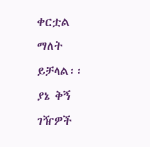ቀርቷል ማለት ይቻላል፡፡ ያኔ ቅኝ ገዥዎች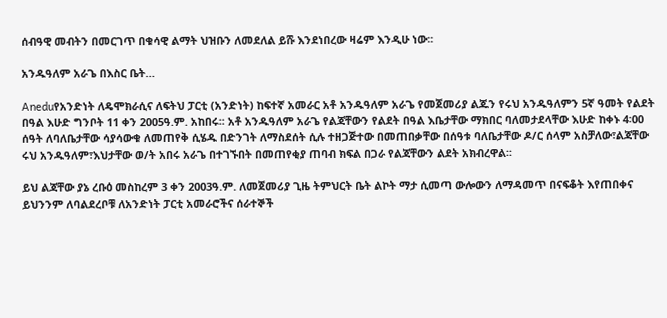ሰብዓዊ መብትን በመርገጥ በቁሳዊ ልማት ህዝቡን ለመደለል ይሹ እንደነበረው ዛሬም እንዲሁ ነው፡፡

አንዱዓለም አራጌ በእስር ቤት…

Aneduየአንድነት ለዴሞክራሲና ለፍትህ ፓርቲ (አንድነት) ከፍተኛ አመራር አቶ አንዱዓለም አራጌ የመጀመሪያ ልጁን የሩህ አንዱዓለምን 5ኛ ዓመት የልደት በዓል እሁድ ግንቦት 11 ቀን 2005ዓ.ም. አከበሩ፡፡ አቶ አንዱዓለም አራጌ የልጃቸውን የልደት በዓል እቤታቸው ማክበር ባለመታደላቸው እሁድ ከቀኑ 4፡00 ሰዓት ለባለቤታቸው ሳያሳውቁ ለመጠየቅ ሲሄዱ በድንገት ለማስደሰት ሲሉ ተዘጋጅተው በመጠበቃቸው በሰዓቱ ባለቤታቸው ዶ/ር ሰላም አስቻለው፣ልጃቸው ሩህ አንዱዓለም፣እህታቸው ወ/ት አበሩ አራጌ በተገኙበት በመጠየቂያ ጠባብ ክፍል በጋራ የልጃቸውን ልደት አክብረዋል፡፡

ይህ ልጃቸው ያኔ ረቡዕ መስከረም 3 ቀን 2003ዓ.ም. ለመጀመሪያ ጊዜ ትምህርት ቤት ልኮት ማታ ሲመጣ ውሎውን ለማዳመጥ በናፍቆት እየጠበቀና ይህንንም ለባልደረቦቹ ለአንድነት ፓርቲ አመራሮችና ሰራተኞች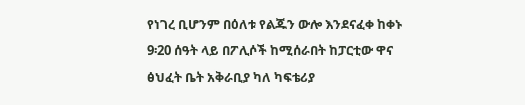የነገረ ቢሆንም በዕለቱ የልጁን ውሎ እንደናፈቀ ከቀኑ 9፡20 ሰዓት ላይ በፖሊሶች ከሚሰራበት ከፓርቲው ዋና ፅህፈት ቤት አቅራቢያ ካለ ካፍቴሪያ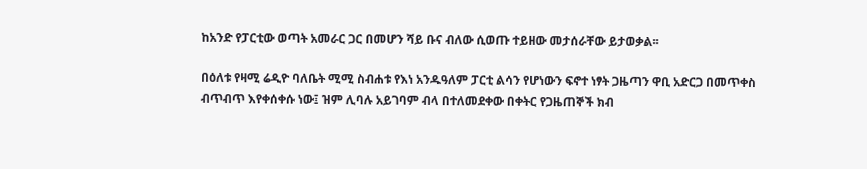ከአንድ የፓርቲው ወጣት አመራር ጋር በመሆን ሻይ ቡና ብለው ሲወጡ ተይዘው መታሰራቸው ይታወቃል፡፡

በዕለቱ የዛሚ ሬዲዮ ባለቤት ሚሚ ስብሐቱ የእነ አንዱዓለም ፓርቲ ልሳን የሆነውን ፍኖተ ነፃት ጋዜጣን ዋቢ አድርጋ በመጥቀስ ብጥብጥ እየቀሰቀሱ ነው፤ ዝም ሊባሉ አይገባም ብላ በተለመደቀው በቀትር የጋዜጠኞች ክብ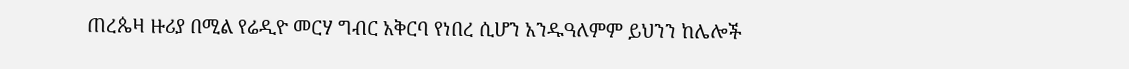ጠረጴዛ ዙሪያ በሚል የሬዲዮ መርሃ ግብር አቅርባ የነበረ ሲሆን አንዱዓለምም ይህንን ከሌሎች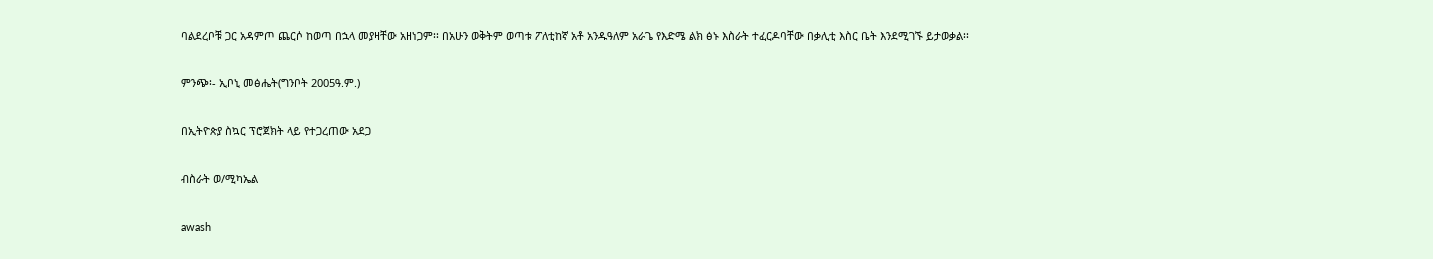ባልደረቦቹ ጋር አዳምጦ ጨርሶ ከወጣ በኋላ መያዛቸው አዘነጋም፡፡ በአሁን ወቅትም ወጣቱ ፖለቲከኛ አቶ አንዱዓለም አራጌ የእድሜ ልክ ፅኑ እስራት ተፈርዶባቸው በቃሊቲ እስር ቤት እንደሚገኙ ይታወቃል፡፡

ምንጭ፡- ኢቦኒ መፅሔት(ግንቦት 2005ዓ.ም.)

በኢትዮጵያ ስኳር ፕሮጀክት ላይ የተጋረጠው አደጋ

ብስራት ወ/ሚካኤል

awash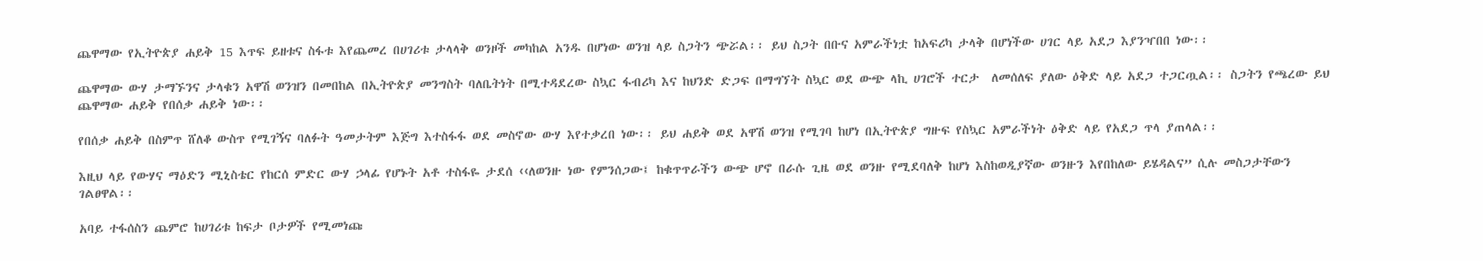ጨዋማው የኢትዮጵያ ሐይቅ 15 እጥፍ ይዘቱና ስፋቱ እየጨመረ በሀገሪቱ ታላላቅ ወንዞች መካከል አንዱ በሆነው ወንዝ ላይ ስጋትን ጭሯል፡፡ ይህ ስጋት በቡና አምራችነቷ ከአፍሪካ ታላቅ በሆነችው ሀገር ላይ አደጋ እያንዣበበ ነው፡፡

ጨዋማው ውሃ ታማኙንና ታላቁን አዋሽ ወንዝን በመበከል በኢትዮጵያ መንግስት ባለቤትነት በሚተዳደረው ስኳር ፋብሪካ እና ከህንድ ድጋፍ በማግኘት ስኳር ወደ ውጭ ላኪ ሀገሮች ተርታ  ለመሰለፍ ያለው ዕቅድ ላይ አደጋ ተጋርጧል፡፡ ስጋትን የጫረው ይህ ጨዋማው ሐይቅ የበሰቃ ሐይቅ ነው፡፡

የበሰቃ ሐይቅ በስምጥ ሸለቆ ውስጥ የሚገኝና ባለፉት ዓመታትም እጅግ እተስፋፋ ወደ መስኖው ውሃ እየተቃረበ ነው፡፡ ይህ ሐይቅ ወደ አዋሽ ወንዝ የሚገባ ከሆነ በኢትዮጵያ ግዙፍ የስኳር አምራችነት ዕቅድ ላይ የአደጋ ጥላ ያጠላል፡፡

እዚህ ላይ የውሃና ማዕድን ሚኒስቴር የከርሰ ምድር ውሃ ኃላፊ የሆኑት አቶ ተስፋዬ ታደሰ ‹‹ለወንዙ ነው የምንሰጋው፤ ከቁጥጥራችን ውጭ ሆኖ በራሱ ጊዜ ወደ ወንዙ የሚደባለቅ ከሆነ እስከወዲያኛው ወንዙን እየበከለው ይሄዳልና” ሲሉ መስጋታቸውን ገልፀዋል፡፡

አባይ ተፋሰስን ጨምሮ ከሀገሪቱ ከፍታ ቦታዎች የሚመነጩ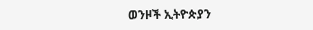ወንዞች ኢትዮጵያን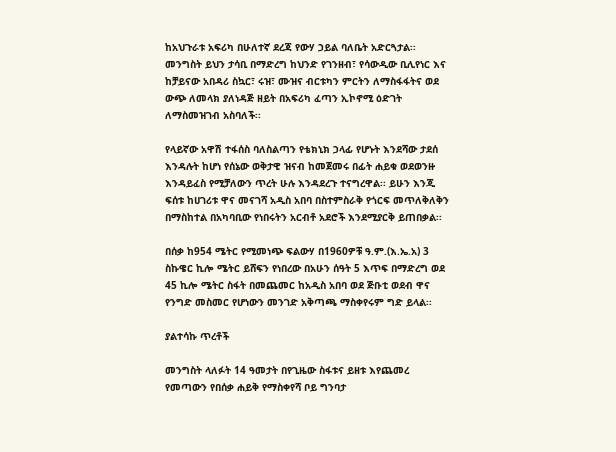ከአህጉራቱ አፍሪካ በሁለተኛ ደረጃ የውሃ ኃይል ባለቤት አድርጓታል፡፡ መንግስት ይህን ታሳቢ በማድረግ ከህንድ የገንዘብ፣ የሳውዲው ቢሊየነር እና ከቻይናው አበዳሪ ስኳር፣ ሩዝ፣ ሙዝና ብርቱካን ምርትን ለማስፋፋትና ወደ ውጭ ለመላክ ያለነዳጅ ዘይት በአፍሪካ ፈጣን ኢኮኖሚ ዕድገት ለማስመዝገብ አስባለች፡፡

የላይኛው አዋሽ ተፋሰስ ባለስልጣን የቴክኒክ ኃላፊ የሆኑት እንደሻው ታደሰ እንዳሉት ከሆነ የሰኔው ወቅታዊ ዝናብ ከመጀመሩ በፊት ሐይቁ ወደወንዙ እንዳይፈስ የሚቻለውን ጥረት ሁሉ እንዳደረጉ ተናግረዋል፡፡ ይሁን እንጂ ፍሰቱ ከሀገሪቱ ዋና መናገሻ አዲስ አበባ በስተምስራቅ የጎርፍ መጥለቅለቅን በማስከተል በአካባቢው የነበሩትን አርብቶ አደሮች እንደሚያርቅ ይጠበቃል፡፡

በሰቃ ከ954 ሜትር የሚመነጭ ፍልውሃ በ1960ዎቹ ዓ.ም.(እ.ኤ.አ) 3 ስኩዌር ኪሎ ሜትር ይሸፍን የነበረው በአሁን ሰዓት 5 እጥፍ በማድረግ ወደ 45 ኪሎ ሜትር ስፋት በመጨመር ከአዲስ አበባ ወደ ጅቡቲ ወደብ ዋና የንግድ መስመር የሆነውን መንገድ አቅጣጫ ማስቀየሩም ግድ ይላል፡፡

ያልተሳኩ ጥረቶች

መንግስት ላለፉት 14 ዓመታት በየጊዜው ስፋቱና ይዘቱ እየጨመረ የመጣውን የበሰቃ ሐይቅ የማስቀየሻ ቦይ ግንባታ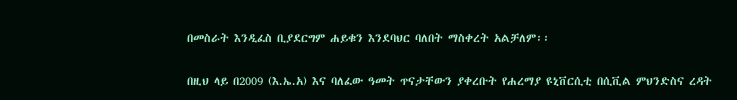በመስራት እንዲፈስ ቢያደርግም ሐይቁን እንደባህር ባለበት ማስቀረት አልቻለም፡፡

በዚህ ላይ በ2009 (እ.ኤ.አ) እና ባለፈው ዓመት ጥናታቸውን ያቀረቡት የሐረማያ ዩኒቨርሲቲ በሲቪል ምህንድስና ረዳት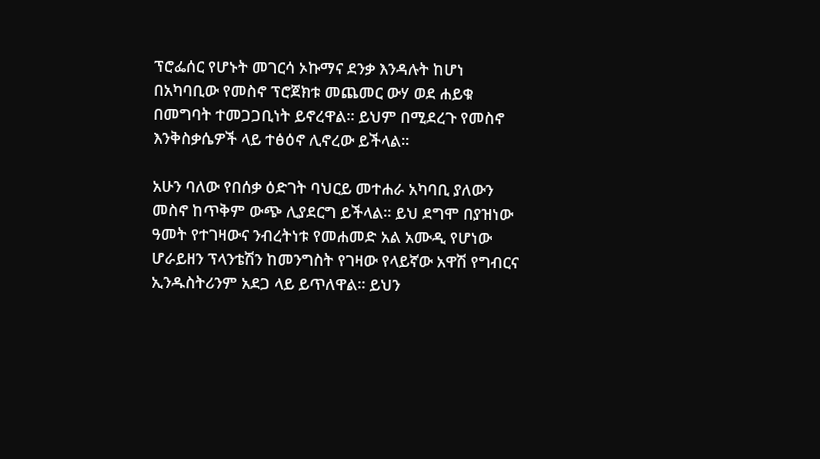ፕሮፌሰር የሆኑት መገርሳ ኦኩማና ደንቃ እንዳሉት ከሆነ በአካባቢው የመስኖ ፕሮጀክቱ መጨመር ውሃ ወደ ሐይቁ በመግባት ተመጋጋቢነት ይኖረዋል፡፡ ይህም በሚደረጉ የመስኖ እንቅስቃሴዎች ላይ ተፅዕኖ ሊኖረው ይችላል፡፡

አሁን ባለው የበሰቃ ዕድገት ባህርይ መተሐራ አካባቢ ያለውን መስኖ ከጥቅም ውጭ ሊያደርግ ይችላል፡፡ ይህ ደግሞ በያዝነው ዓመት የተገዛውና ንብረትነቱ የመሐመድ አል አሙዲ የሆነው ሆራይዘን ፕላንቴሽን ከመንግስት የገዛው የላይኛው አዋሽ የግብርና ኢንዱስትሪንም አደጋ ላይ ይጥለዋል፡፡ ይህን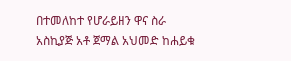በተመለከተ የሆራይዘን ዋና ስራ አስኪያጅ አቶ ጀማል አህመድ ከሐይቁ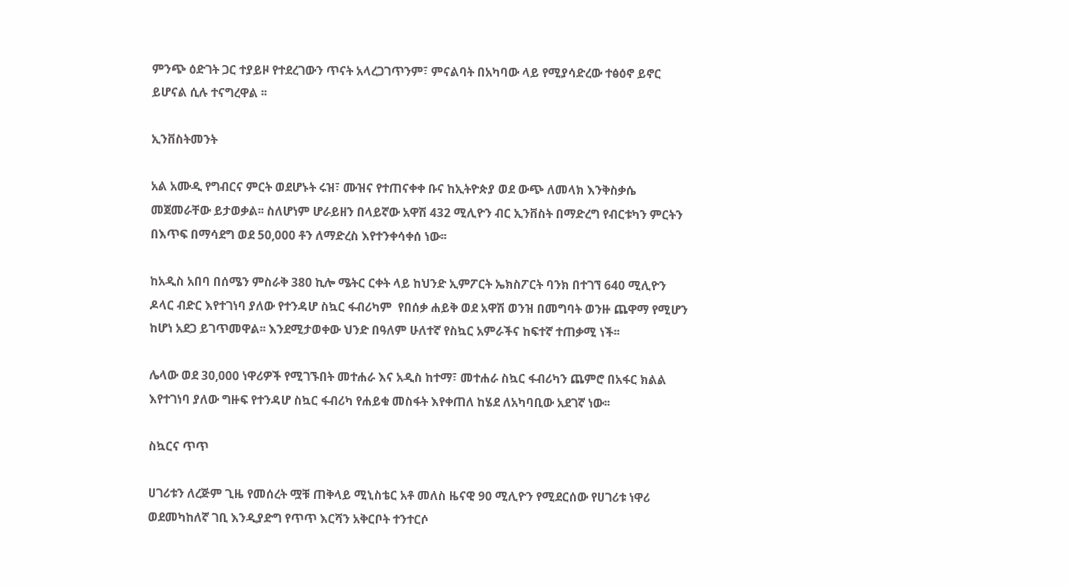ምንጭ ዕድገት ጋር ተያይዞ የተደረገውን ጥናት አላረጋገጥንም፣ ምናልባት በአካባው ላይ የሚያሳድረው ተፅዕኖ ይኖር ይሆናል ሲሉ ተናግረዋል ፡፡

ኢንቨስትመንት

አል አሙዲ የግብርና ምርት ወደሆኑት ሩዝ፣ ሙዝና የተጠናቀቀ ቡና ከኢትዮጵያ ወደ ውጭ ለመላክ እንቅስቃሴ መጀመራቸው ይታወቃል፡፡ ስለሆነም ሆራይዘን በላይኛው አዋሽ 432 ሚሊዮን ብር ኢንቨስት በማድረግ የብርቱካን ምርትን በእጥፍ በማሳደግ ወደ 50,000 ቶን ለማድረስ እየተንቀሳቀሰ ነው፡፡

ከአዲስ አበባ በሰሜን ምስራቅ 380 ኪሎ ሜትር ርቀት ላይ ከህንድ ኢምፖርት ኤክስፖርት ባንክ በተገኘ 640 ሚሊዮን ዶላር ብድር እየተገነባ ያለው የተንዳሆ ስኳር ፋብሪካም  የበሰቃ ሐይቅ ወደ አዋሽ ወንዝ በመግባት ወንዙ ጨዋማ የሚሆን ከሆነ አደጋ ይገጥመዋል፡፡ እንደሚታወቀው ህንድ በዓለም ሁለተኛ የስኳር አምራችና ከፍተኛ ተጠቃሚ ነች፡፡

ሌላው ወደ 30,000 ነዋሪዎች የሚገኙበት መተሐራ እና አዲስ ከተማ፣ መተሐራ ስኳር ፋብሪካን ጨምሮ በአፋር ክልል እየተገነባ ያለው ግዙፍ የተንዳሆ ስኳር ፋብሪካ የሐይቁ መስፋት እየቀጠለ ከሄደ ለአካባቢው አደገኛ ነው፡፡

ስኳርና ጥጥ

ሀገሪቱን ለረጅም ጊዜ የመሰረት ሟቹ ጠቅላይ ሚኒስቴር አቶ መለስ ዜናዊ 90 ሚሊዮን የሚደርሰው የሀገሪቱ ነዋሪ ወደመካከለኛ ገቢ እንዲያድግ የጥጥ እርሻን አቅርቦት ተንተርሶ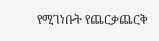የሚገነቡት የጨርቃጨርቅ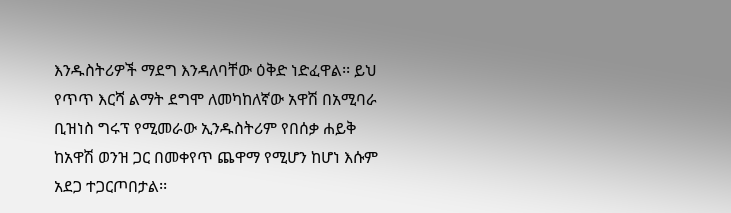እንዱስትሪዎች ማደግ እንዳለባቸው ዕቅድ ነድፈዋል፡፡ ይህ የጥጥ እርሻ ልማት ደግሞ ለመካከለኛው አዋሽ በአሚባራ ቢዝነስ ግሩፕ የሚመራው ኢንዱስትሪም የበሰቃ ሐይቅ ከአዋሽ ወንዝ ጋር በመቀየጥ ጨዋማ የሚሆን ከሆነ እሱም አደጋ ተጋርጦበታል፡፡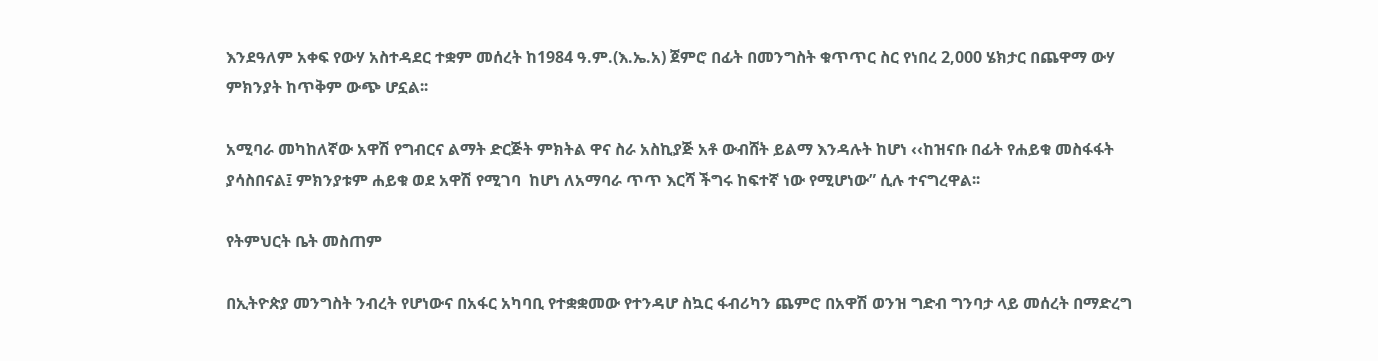እንደዓለም አቀፍ የውሃ አስተዳደር ተቋም መሰረት ከ1984 ዓ.ም.(እ.ኤ.አ) ጀምሮ በፊት በመንግስት ቁጥጥር ስር የነበረ 2,000 ሄክታር በጨዋማ ውሃ ምክንያት ከጥቅም ውጭ ሆኗል፡፡

አሚባራ መካከለኛው አዋሽ የግብርና ልማት ድርጅት ምክትል ዋና ስራ አስኪያጅ አቶ ውብሸት ይልማ እንዳሉት ከሆነ ‹‹ከዝናቡ በፊት የሐይቁ መስፋፋት ያሳስበናል፤ ምክንያቱም ሐይቁ ወደ አዋሽ የሚገባ  ከሆነ ለአማባራ ጥጥ እርሻ ችግሩ ከፍተኛ ነው የሚሆነው” ሲሉ ተናግረዋል፡፡

የትምህርት ቤት መስጠም

በኢትዮጵያ መንግስት ንብረት የሆነውና በአፋር አካባቢ የተቋቋመው የተንዳሆ ስኳር ፋብሪካን ጨምሮ በአዋሽ ወንዝ ግድብ ግንባታ ላይ መሰረት በማድረግ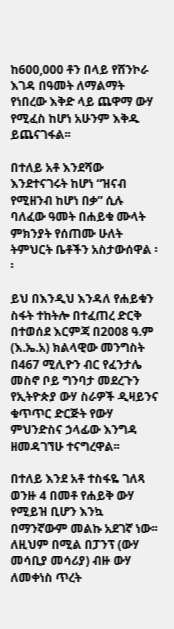ከ600,000 ቶን በላይ የሸንኮራ እገዳ በዓመት ለማልማት የነበረው እቅድ ላይ ጨዋማ ውሃ የሚፈስ ከሆነ አሁንም እቅዱ ይጨናገፋል፡፡

በተለይ አቶ እንደሻው እንደተናገሩት ከሆነ “ዝናብ የሚዘንብ ከሆነ በቃ” ሲሉ ባለፈው ዓመት በሐይቁ ሙላት ምክንያት የሰጠሙ ሁለት ትምህርት ቤቶችን አስታውሰዋል ፡፡

ይህ በእንዲህ እንዳለ የሐይቁን ስፋት ተከትሎ በተፈጠረ ድርቅ በተወሰደ እርምጃ በ2008 ዓ.ም (እ.ኤ.አ) ክልላዊው መንግስት በ467 ሚሊዮን ብር የፈንታሌ መስኖ ቦይ ግንባታ መደረጉን የኢትዮጵያ ውሃ ስራዎች ዲዛይንና ቁጥጥር ድርጅት የውሃ ምህንድስና ኃላፊው እንግዳ ዘመዳገኘሁ ተናግረዋል፡፡

በተለይ እንደ አቶ ተስፋዬ ገለጻ ወንዙ 4 በመቶ የሐይቅ ውሃ የሚይዝ ቢሆን እንኳ በማንኛውም መልኩ አደገኛ ነው፡፡ ለዚህም በሚል በፓንፕ (ውሃ መሳቢያ መሳሪያ) ብዙ ውሃ ለመቀነስ ጥረት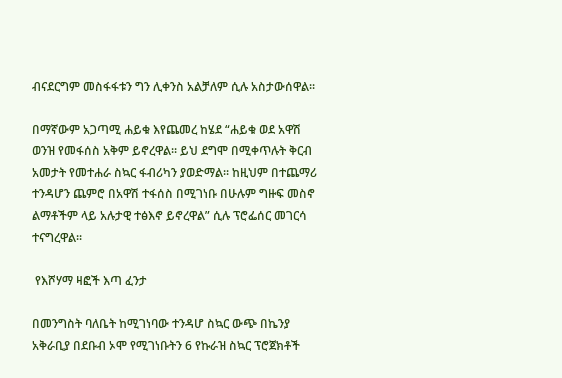ብናደርግም መስፋፋቱን ግን ሊቀንስ አልቻለም ሲሉ አስታውሰዋል፡፡

በማኛውም አጋጣሚ ሐይቁ እየጨመረ ከሄደ “ሐይቁ ወደ አዋሽ ወንዝ የመፋሰስ አቅም ይኖረዋል፡፡ ይህ ደግሞ በሚቀጥሉት ቅርብ አመታት የመተሐራ ስኳር ፋብሪካን ያወድማል፡፡ ከዚህም በተጨማሪ  ተንዳሆን ጨምሮ በአዋሽ ተፋሰስ በሚገነቡ በሁሉም ግዙፍ መስኖ ልማቶችም ላይ አሉታዊ ተፅእኖ ይኖረዋል” ሲሉ ፕሮፌሰር መገርሳ ተናግረዋል፡፡

 የእሾሃማ ዛፎች እጣ ፈንታ

በመንግስት ባለቤት ከሚገነባው ተንዳሆ ስኳር ውጭ በኬንያ አቅራቢያ በደቡብ ኦሞ የሚገነቡትን 6 የኩራዝ ስኳር ፕሮጀክቶች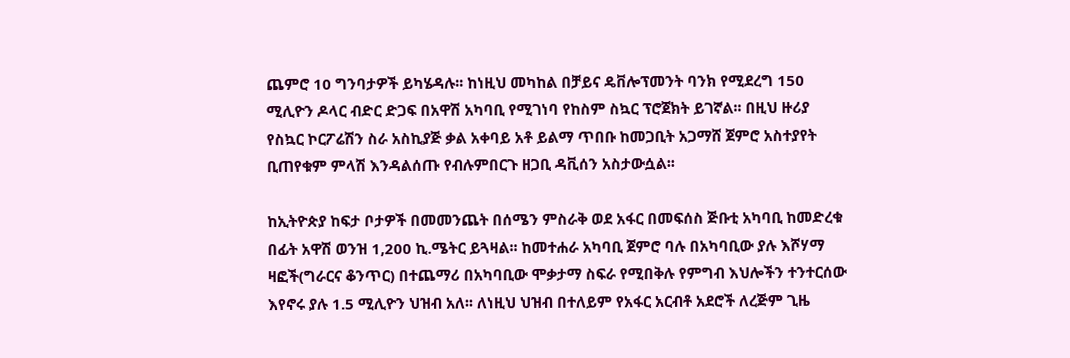ጨምሮ 10 ግንባታዎች ይካሄዳሉ፡፡ ከነዚህ መካከል በቻይና ዴቨሎፕመንት ባንክ የሚደረግ 150 ሚሊዮን ዶላር ብድር ድጋፍ በአዋሽ አካባቢ የሚገነባ የከስም ስኳር ፕሮጀክት ይገኛል፡፡ በዚህ ዙሪያ የስኳር ኮርፖሬሽን ስራ አስኪያጅ ቃል አቀባይ አቶ ይልማ ጥበቡ ከመጋቢት አጋማሸ ጀምሮ አስተያየት ቢጠየቁም ምላሽ እንዳልሰጡ የብሉምበርጉ ዘጋቢ ዳቪሰን አስታውሷል፡፡

ከኢትዮጵያ ከፍታ ቦታዎች በመመንጨት በሰሜን ምስራቅ ወደ አፋር በመፍሰስ ጅቡቲ አካባቢ ከመድረቁ በፊት አዋሽ ወንዝ 1,200 ኪ.ሜትር ይጓዛል፡፡ ከመተሐራ አካባቢ ጀምሮ ባሉ በአካባቢው ያሉ እሾሃማ ዛፎች(ግራርና ቆንጥር) በተጨማሪ በአካባቢው ሞቃታማ ስፍራ የሚበቅሉ የምግብ እህሎችን ተንተርሰው እየኖሩ ያሉ 1.5 ሚሊዮን ህዝብ አለ፡፡ ለነዚህ ህዝብ በተለይም የአፋር አርብቶ አደሮች ለረጅም ጊዜ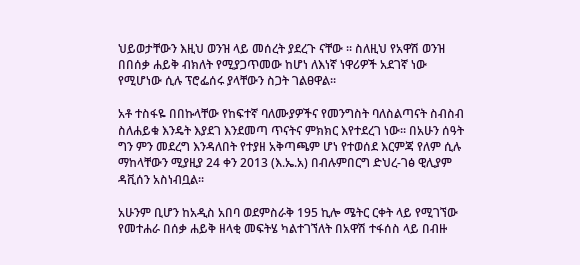ህይወታቸውን እዚህ ወንዝ ላይ መሰረት ያደረጉ ናቸው ፡፡ ስለዚህ የአዋሽ ወንዝ በበሰቃ ሐይቅ ብክለት የሚያጋጥመው ከሆነ ለእነኛ ነዋሪዎች አደገኛ ነው የሚሆነው ሲሉ ፕሮፌሰሩ ያላቸውን ስጋት ገልፀዋል፡፡

አቶ ተስፋዬ በበኩላቸው የከፍተኛ ባለሙያዎችና የመንግስት ባለስልጣናት ስብስብ ስለሐይቁ እንዴት እያደገ እንደመጣ ጥናትና ምክክር እየተደረገ ነው፡፡ በአሁን ሰዓት ግን ምን መደረግ እንዳለበት የተያዘ አቅጣጫም ሆነ የተወሰደ እርምጃ የለም ሲሉ ማከላቸውን ሚያዚያ 24 ቀን 2013 (እ.ኤ.አ) በብሉምበርግ ድህረ-ገፅ ዊሊያም ዳቪሰን አስነብቧል፡፡

አሁንም ቢሆን ከአዲስ አበባ ወደምስራቅ 195 ኪሎ ሜትር ርቀት ላይ የሚገኘው የመተሐራ በሰቃ ሐይቅ ዘላቂ መፍትሄ ካልተገኘለት በአዋሽ ተፋሰስ ላይ በብዙ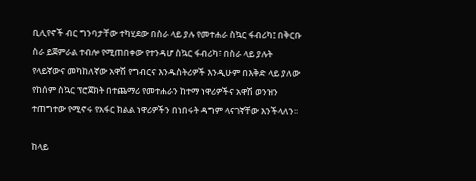ቢሊየኖች ብር ግንባታቸው ተካሂደው በስራ ላይ ያሉ የመተሐራ ስኳር ፋብሪካ፤ በቅርቡ ስራ ይጀምራል ተብሎ የሚጠበቀው የተንዳሆ ስኳር ፋብሪካ፣ በስራ ላይ ያሉት የላይኛውና መካከለኛው አዋሽ የግብርና እንዱስትሪዎች እንዲሁም በእቅድ ላይ ያለው የከሰም ስኳር ፕሮጀክት በተጨማሪ የመተሐራን ከተማ ነዋሪዎችና አዋሽ ወንዝን ተጠግተው የሚኖሩ የአፋር ክልል ነዋሪዎችን በነበሩት ዳግም ላናገኛቸው እንችላለን፡፡

ከላይ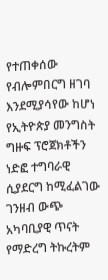የተጠቀሰው የብሎምበርግ ዘገባ እንደሚያሳየው ከሆነ የኢትዮጵያ መንግስት ግዙፍ ፕሮጀክቶችን ነድፎ ተግባራዊ ሲያደርግ ከሚፈልገው ገንዘብ ውጭ አካባቢያዊ ጥናት የማድረግ ትኩረትም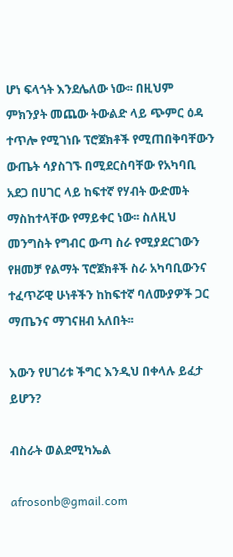ሆነ ፍላጎት እንደሌለው ነው፡፡ በዚህም ምክንያት መጨው ትውልድ ላይ ጭምር ዕዳ ተጥሎ የሚገነቡ ፕሮጀክቶች የሚጠበቅባቸውን ውጤት ሳያስገኙ በሚደርስባቸው የአካባቢ አደጋ በሀገር ላይ ከፍተኛ የሃብት ውድመት ማስከተላቸው የማይቀር ነው፡፡ ስለዚህ መንግስት የግብር ውጣ ስራ የሚያደርገውን የዘመቻ የልማት ፕሮጀክቶች ስራ አካባቢውንና ተፈጥሯዊ ሁነቶችን ከከፍተኛ ባለሙያዎች ጋር ማጤንና ማገናዘብ አለበት፡፡

እውን የሀገሪቱ ችግር እንዲህ በቀላሉ ይፈታ ይሆን?

ብስራት ወልደሚካኤል

afrosonb@gmail.com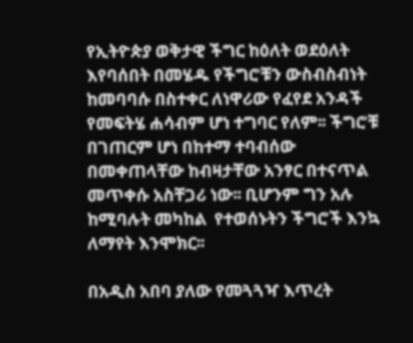የኢትዮጵያ ወቅታዊ ችግር ከዕለት ወደዕለት እየባሰበት በመሄዱ የችግሮቹን ውስብስብነት ከመባባሱ በስተቀር ለነዋሪው የፈየደ አንዳች የመፍትሄ ሐሳብም ሆነ ተግባር የለም፡፡ ችግሮቹ በገጠርም ሆነ በከተማ ተባብሰው በመቀጠላቸው ከብዛታቸው አንፃር በተናጥል መጥቀሱ አስቸጋሪ ነው፡፡ ቢሆንም ግን አሉ ከሚባሉት መካከል  የተወሰኑትን ችግሮች እንኳ ለማየት እንሞክር፡፡

በአዲስ አበባ ያለው የመጓጓዣ እጥረት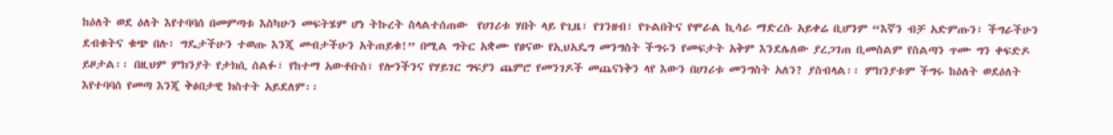ከዕለት ወደ ዕለት እየተባባሰ በመምጣቱ እስካሁን መፍትሄም ሆነ ትኩረት ስላልተሰጠው  የሀገሪቱ ሃበት ላይ የጊዜ፣ የገንዘብ፣ የጉልበትና የሞራል ኪሳራ ማድረሱ አይቀሬ ቢሆንም “እኛን ብቻ አድምጡን፣ ችግራችሁን ደብቁትና ቁጭ በሉ፣ ግዴታችሁን ተወጡ እንጂ መብታችሁን አትጠይቁ!” በሚል ግትር አቋሙ የፀናው የኢህአዴግ መንግስት ችግሩን የመፍታት አቅም እንደሌለው ያረጋገጠ ቢመስልም የስልጣን ጥሙ ግን ቀፍድዶ ይዞታል፡፡ በዚህም ምክንያት የታክሲ ሰልፉ፣ የከተማ አውቶቡስ፣ የሎንችንና የሃይገር ግፍያን ጨምሮ የመንገዶች መጨናነቅን ላየ እውን በሀገሪቱ መንግስት አለን? ያስብላል፡፡ ምክንያቱም ችግሩ ከዕለት ወደዕለት እየተባባሰ የመጣ እንጂ ቅፅበታዊ ክስተት አይደለም፡፡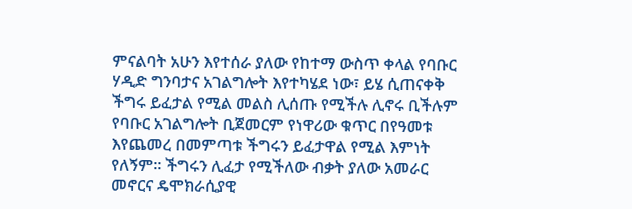ምናልባት አሁን እየተሰራ ያለው የከተማ ውስጥ ቀላል የባቡር ሃዲድ ግንባታና አገልግሎት እየተካሄደ ነው፣ ይሄ ሲጠናቀቅ ችግሩ ይፈታል የሚል መልስ ሊሰጡ የሚችሉ ሊኖሩ ቢችሉም የባቡር አገልግሎት ቢጀመርም የነዋሪው ቁጥር በየዓመቱ እየጨመረ በመምጣቱ ችግሩን ይፈታዋል የሚል እምነት የለኝም፡፡ ችግሩን ሊፈታ የሚችለው ብቃት ያለው አመራር መኖርና ዴሞክራሲያዊ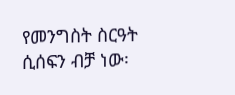የመንግስት ስርዓት ሲሰፍን ብቻ ነው፡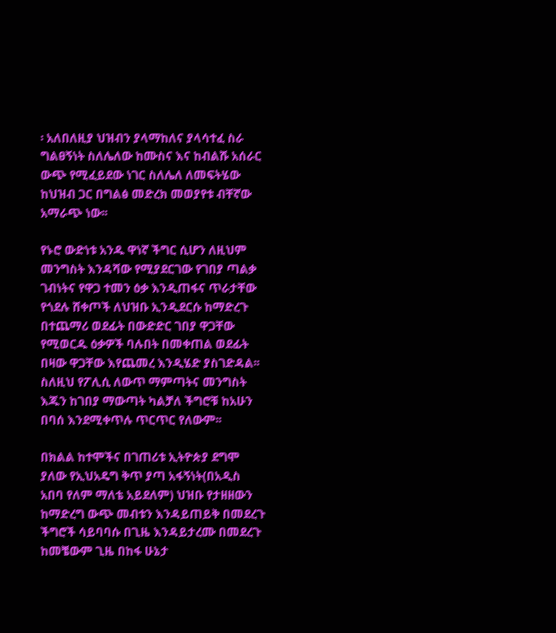፡ አለበለዚያ ህዝብን ያላማከለና ያላሳተፈ ስራ ግልፀኝነት ስለሌለው ከሙስና እና ከብልሹ አሰራር ውጭ የሚፈይደው ነገር ስለሌለ ለመፍትሄው ከህዝብ ጋር በግልፅ መድረክ መወያየቱ ብቸኛው አማራጭ ነው፡፡

የኑሮ ውድነቱ አንዱ ዋነኛ ችግር ሲሆን ለዚህም መንግስት እንዳሻው የሚያደርገው የገበያ ጣልቃ ገብነትና የዋጋ ተመን ዕቃ እንዲጠፋና ጥራታቸው የጎደሉ ሸቀጦች ለህዝቡ ኢንዲደርሱ ከማድረጉ በተጨማሪ ወደፊት በውድድር ገበያ ዋጋቸው የሚወርዱ ዕቃዎች ባሉበት በመቀጠል ወደፊት በዛው ዋጋቸው እየጨመረ እንዲሄድ ያስገድዳል፡፡ ስለዚህ የፖሊሲ ለውጥ ማምጣትና መንግስት እጁን ከገበያ ማውጣት ካልቻለ ችግሮቹ ከአሁን በባሰ እንደሚቀጥሉ ጥርጥር የለውም፡፡

በክልል ከተሞችና በገጠሪቱ ኢትዮጵያ ደግሞ ያለው የኢህአዴግ ቅጥ ያጣ አፋኝነት(በአዲስ አበባ የለም ማለቴ አይደለም) ህዝቡ የታዘዘውን ከማድረግ ውጭ መብቱን እንዳይጠይቅ በመደረጉ ችግሮች ሳይባባሱ በጊዜ እንዳይታረሙ በመደረጉ ከመቼውም ጊዜ በከፋ ሁኔታ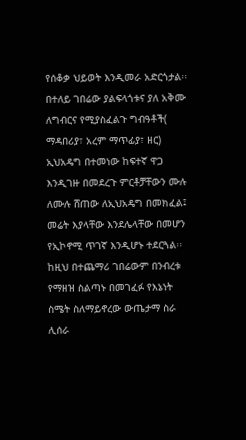የሰቆቃ ህይወት እንዲመራ አድርጎታል፡፡ በተለይ ገበሬው ያልፍላጎቱና ያለ አቅሙ ለግብርና የሚያስፈልጉ ግብዓቶች( ማዳበሪያ፣ አረም ማጥፊያ፣ ዘር) ኢህአዴግ በተመነው ከፍተኛ ዋጋ እንዲገዙ በመደረጉ ምርቶቻቸውን ሙሉ ለሙሉ ሸጠው ለኢህአዴግ በመክፈል፤ መሬት እያላቸው እንደሌላቸው በመሆን  የኢኮኖሚ ጥገኛ እንዲሆኑ ተደርጓል፡፡ ከዚህ በተጨማሪ ገበሬውም በንብረቱ የማዘዝ ስልጣኑ በመገፈፉ የእኔነት ስሜት ስለማይኖረው ውጤታማ ስራ ሊሰራ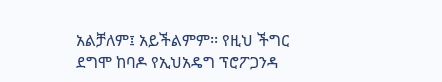አልቻለም፤ አይችልምም፡፡ የዚህ ችግር ደግሞ ከባዶ የኢህአዴግ ፕሮፖጋንዳ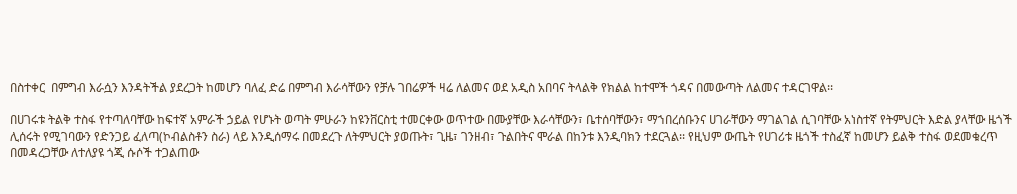በስተቀር  በምግብ እራሷን እንዳትችል ያደረጋት ከመሆን ባለፈ ድሬ በምግብ እራሳቸውን የቻሉ ገበሬዎች ዛሬ ለልመና ወደ አዲስ አበባና ትላልቅ የክልል ከተሞች ጎዳና በመውጣት ለልመና ተዳርገዋል፡፡

በሀገሩቱ ትልቅ ተስፋ የተጣለባቸው ከፍተኛ አምራች ኃይል የሆኑት ወጣት ምሁራን ከዩንቨርስቲ ተመርቀው ወጥተው በሙያቸው እራሳቸውን፣ ቤተሰባቸውን፣ ማኀበረሰቡንና ሀገራቸውን ማገልገል ሲገባቸው አነስተኛ የትምህርት እድል ያላቸው ዜጎች ሊሰሩት የሚገባውን የድንጋይ ፈለጣ(ኮብልስቶን ስራ) ላይ እንዲሰማሩ በመደረጉ ለትምህርት ያወጡት፣ ጊዜ፣ ገንዘብ፣ ጉልበትና ሞራል በከንቱ እንዲባክን ተደርጓል፡፡ የዚህም ውጤት የሀገሪቱ ዜጎች ተስፈኛ ከመሆን ይልቅ ተስፋ ወደመቁረጥ በመዳረጋቸው ለተለያዩ ጎጂ ሱሶች ተጋልጠው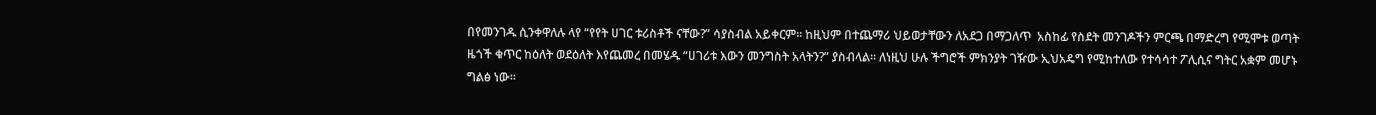በየመንገዱ ሲንቀዋለሉ ላየ “የየት ሀገር ቱሪስቶች ናቸው?” ሳያስብል አይቀርም፡፡ ከዚህም በተጨማሪ ህይወታቸውን ለአደጋ በማጋለጥ  አስከፊ የስደት መንገዶችን ምርጫ በማድረግ የሚሞቱ ወጣት ዜጎች ቁጥር ከዕለት ወደዕለት እየጨመረ በመሄዱ “ሀገሪቱ እውን መንግስት አላትን?” ያስብላል፡፡ ለነዚህ ሁሉ ችግሮች ምክንያት ገዥው ኢህአዴግ የሚከተለው የተሳሳተ ፖሊሲና ግትር አቋም መሆኑ ግልፅ ነው፡፡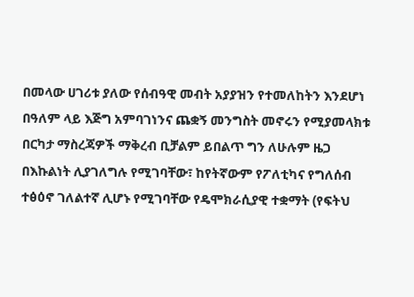በመላው ሀገሪቱ ያለው የሰብዓዊ መብት አያያዝን የተመለከትን እንደሆነ በዓለም ላይ እጅግ አምባገነንና ጨቋኝ መንግስት መኖሩን የሚያመላክቱ በርካታ ማስረጃዎች ማቅረብ ቢቻልም ይበልጥ ግን ለሁሉም ዜጋ በእኩልነት ሊያገለግሉ የሚገባቸው፣ ከየትኛውም የፖለቲካና የግለሰብ ተፅዕኖ ገለልተኛ ሊሆኑ የሚገባቸው የዴሞክራሲያዊ ተቋማት (የፍትህ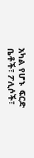አካል የሆኑ  ፍርድ ቤቶች፣ ፖሊሶች፣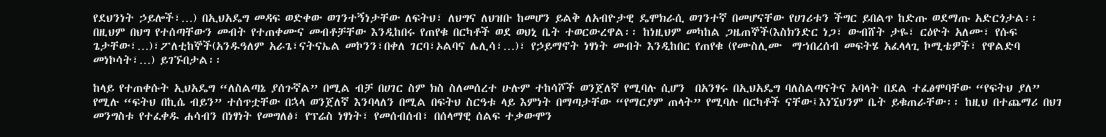የደህንነት ኃይሎች፣…) በኢህአዴግ መዳፍ ወድቀው ወገንተኝነታቸው ለፍትህ፣ ለህግና ለህዝቡ ከመሆን ይልቅ ለአብዮታዊ ዴሞክራሲ ወገንተኛ በመሆናቸው የሀገሪቱን ችግር ይበልጥ ከድጡ ወደማጡ አድርጎታል፡፡ በዚህም በህግ የተሰጣቸውን መብት የተጠቀሙና መብቶቻቸው እንዲከበሩ የጠየቁ በርካቶች ወደ ወህኒ ቤት ተወርውረዋል፡፡ ከነዚህም መካከል ጋዜጠኞች(እስክንድር ነጋ፣ ውብሸት ታዬ፣ ርዕዮት አለሙ፣ የሱፍ ጌታቸው፣…)፣ፖለቲከኞች(አንዱዓለም አራጌ፣ናትናኤል መኮንን፣በቀለ ገርባ፣ኦልባና ሌሊሳ፣…)፣ የኃይማኖት ነፃነት መብት እንዲከበር የጠየቁ (የሙስሊሙ  ማኀበረሰብ መፍትሄ አፈላላጊ ኮሚቴዎች፣ የዋልድባ መነኮሳት፣…) ይገኙበታል፡፡

ከላይ የተጠቀሱት ኢህአዴግ “ለስልጣኔ ያሰጉኛል” በሚል ብቻ በሀገር ስም ክስ ስለመሰረተ ሁሉም ተከሳሾች ወንጀለኛ የሚባሉ ሲሆን  በአንፃሩ በኢህአዴግ ባለስልጣናትና አባላት በደል ተፈፅሞባቸው “የፍትህ ያለ” የሚሉ “ፍትህ በኪሴ ብይን” ተሰጥቷቸው በኋላ ወንጀለኛ እንባላለን በሚል በፍትህ ስርዓቱ ላይ እምነት በማጣታቸው “የማርያም ጠላት” የሚባሉ በርካቶች ናቸው፤እነኚህንም ቤት ይቁጠራቸው፡፡ ከዚህ በተጨማሪ በህገ መንግስቱ የተፈቀዱ ሐሳብን በነፃነት የመግለፅ፣ የፕሬስ ነፃነት፣ የመሰብሰብ፣ በሰላማዊ ሰልፍ ተቃውሞን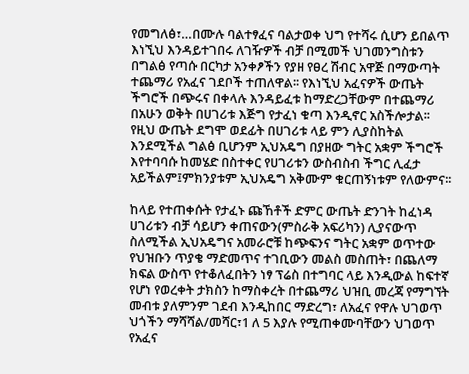የመግለፅ፣…በሙሉ ባልተፃፈና ባልታወቀ ህግ የተሻሩ ሲሆን ይበልጥ እነኚህ እንዳይተገበሩ ለገዥዎች ብቻ በሚመች ህገመንግስቱን በግልፅ የጣሱ በርካታ አንቀፆችን የያዘ የፀረ ሽብር አዋጅ በማውጣት ተጨማሪ የአፈና ገደቦች ተጠለዋል፡፡ የእነኚህ አፈናዎች ውጤት ችግሮች በጭሩና በቀላሉ እንዳይፈቱ ከማድረጋቸውም በተጨማሪ በአሁን ወቅት በሀገሪቱ እጅግ የታፈነ ቁጣ እንዲኖር አስችሎታል፡፡ የዚህ ውጤት ደግሞ ወደፊት በሀገሪቱ ላይ ምን ሊያስከትል እንደሚችል ግልፅ ቢሆንም ኢህአዴግ በያዘው ግትር አቋም ችግሮች እየተባባሱ ከመሄድ በስተቀር የሀገሪቱን ውስብስብ ችግር ሊፈታ አይችልም፤ምክንያቱም ኢህአዴግ አቅሙም ቁርጠኝነቱም የለውምና፡፡

ከላይ የተጠቀሱት የታፈኑ ጩኸቶች ድምር ውጤት ድንገት ከፈነዳ ሀገሪቱን ብቻ ሳይሆን ቀጠናውን(ምስራቅ አፍሪካን) ሊያናውጥ  ስለሚችል ኢህአዴግና አመራሮቹ ከጭፍንና ግትር አቋም ወጥተው የህዝቡን ጥያቄ ማድመጥና ተገቢውን መልስ መስጠት፣ በጨለማ ክፍል ውስጥ የተቆለፈበትን ነፃ ፕሬስ በተግባር ላይ እንዲውል ከፍተኛ የሆነ የወረቀት ታክስን ከማስቀረት በተጨማሪ ህዝቢ መረጃ የማግኘት መብቱ ያለምንም ገደብ እንዲከበር ማድረግ፣ ለአፈና የዋሉ ህገወጥ ህጎችን ማሻሻል/መሻር፣1 ለ 5 እያሉ የሚጠቀሙባቸውን ህገወጥ የአፈና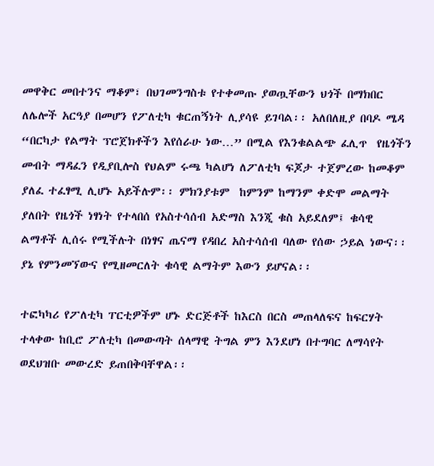መዋቅር መበተንና ማቆም፣ በህገመንግስቱ የተቀመጡ ያወጧቸውን ህጎች በማክበር ለሌሎች አርዓያ በመሆን የፖለቲካ ቁርጠኝነት ሊያሳዩ ይገባል፡፡ አለበለዚያ በባዶ ሜዳ “በርካታ የልማት ፕሮጀክቶችን እየሰራሁ ነው…” በሚል የእንቁልልጭ ፈሊጥ  የዜጎችን መብት ማዳፈን የዲያቢሎስ የህልም ሩጫ ካልሆነ ለፖለቲካ ፍጆታ ተጀምረው ከመቆም ያለፈ ተፈፃሚ ሊሆኑ አይችሉም፡፡ ምክንያቱም  ከምንም ከማንም ቀድሞ መልማት ያለበት የዜጎች ነፃነት የተላበሰ የአስተሳሰብ አድማስ እንጂ ቁስ አይደለም፤ ቁሳዊ ልማቶች ሊሰሩ የሚችሉት በነፃና ጤናማ የዳበረ አስተሳሰብ ባለው የሰው ኃይል ነውና፡፡ ያኔ የምንመኘውና የሚዘመርለት ቁሳዊ ልማትም እውን ይሆናል፡፡

ተፎካካሪ የፖለቲካ ፐርቲዎችም ሆኑ ድርጅቶች ከእርስ በርስ መጠላለፍና ከፍርሃት ተላቀው ከቢሮ ፖለቲካ በመውጣት ሰላማዊ ትግል ምን እንደሆነ በተግባር ለማሳየት ወደህዝቡ መውረድ ይጠበቅባቸዋል፡፡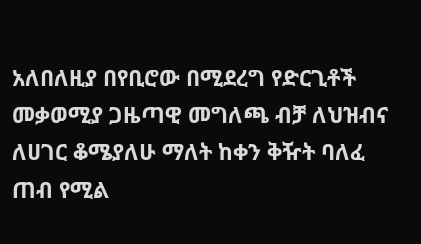አለበለዚያ በየቢሮው በሚደረግ የድርጊቶች መቃወሚያ ጋዜጣዊ መግለጫ ብቻ ለህዝብና ለሀገር ቆሜያለሁ ማለት ከቀን ቅዥት ባለፈ ጠብ የሚል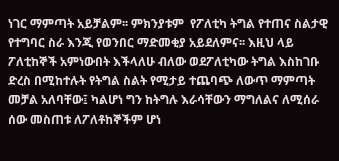ነገር ማምጣት አይቻልም፡፡ ምክንያቱም  የፖለቲካ ትግል የተጠና ስልታዊ የተግባር ስራ እንጂ የወንበር ማድመቂያ አይደለምና፡፡ እዚህ ላይ ፖለቲከኞች አምነውበት እችላለሁ ብለው ወደፖለቲካው ትግል እስከገቡ ድረስ በሚከተሉት የትግል ስልት የሚታይ ተጨባጭ ለውጥ ማምጣት መቻል አለባቸው፤ ካልሆነ ግን ከትግሉ እራሳቸውን ማግለልና ለሚሰራ ሰው መስጠቱ ለፖለቶከኞችም ሆነ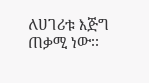ለሀገሪቱ እጅግ ጠቃሚ ነው፡፡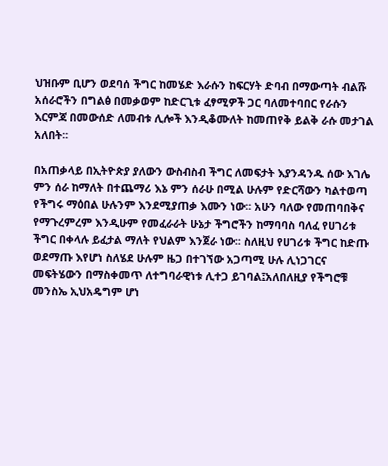ህዝቡም ቢሆን ወደባሰ ችግር ከመሄድ እራሱን ከፍርሃት ድባብ በማውጣት ብልሹ አሰራሮችን በግልፅ በመቃወም ከድርጊቱ ፈፃሚዎች ጋር ባለመተባበር የራሱን እርምጃ በመውሰድ ለመብቱ ሊሎች እንዲቆሙለት ከመጠየቅ ይልቅ ራሱ መታገል አለበት፡፡

በአጠቃላይ በኢትዮጵያ ያለውን ውስብስብ ችግር ለመፍታት እያንዳንዱ ሰው እገሌ ምን ሰራ ከማለት በተጨማሪ እኔ ምን ሰራሁ በሚል ሁሉም የድርሻውን ካልተወጣ የችግሩ ማዕበል ሁሉንም እንደሚያጠቃ እሙን ነው፡፡ አሁን ባለው የመጠባበቅና የማጉረምረም እንዲሁም የመፈራራት ሁኔታ ችግሮችን ከማባባስ ባለፈ የሀገሪቱ ችግር በቀላሉ ይፈታል ማለት የህልም እንጀራ ነው፡፡ ስለዚህ የሀገሪቱ ችግር ከድጡ ወደማጡ እየሆነ ስለሄደ ሁሉም ዜጋ በተገኘው አጋጣሚ ሁሉ ሊነጋገርና መፍትሄውን በማስቀመጥ ለተግባራዊነቱ ሊተጋ ይገባል፤አለበለዚያ የችግሮቹ መንስኤ ኢህአዴግም ሆነ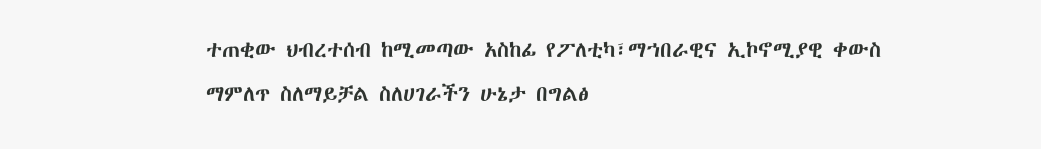ተጠቂው ህብረተሰብ ከሚመጣው አስከፊ የፖለቲካ፣ማኀበራዊና ኢኮኖሚያዊ ቀውስ ማምለጥ ስለማይቻል ስለሀገራችን ሁኔታ በግልፅ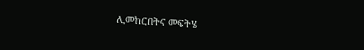ሊመከርበትና መፍትሄ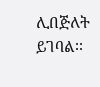ሊበጅለት ይገባል፡፡